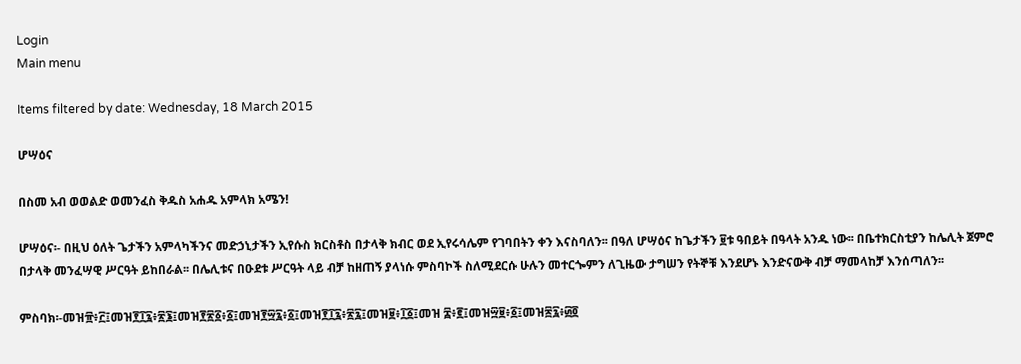Login
Main menu

Items filtered by date: Wednesday, 18 March 2015

ሆሣዕና

በስመ አብ ወወልድ ወመንፈስ ቅዱስ አሐዱ አምላክ አሜን!

ሆሣዕና፡- በዚህ ዕለት ጌታችን አምላካችንና መድኃኒታችን ኢየሱስ ክርስቶስ በታላቅ ክብር ወደ ኢየሩሳሌም የገባበትን ቀን እናስባለን፡፡ በዓለ ሆሣዕና ከጌታችን ፱ቱ ዓበይት በዓላት አንዱ ነው፡፡ በቤተክርስቲያን ከሌሊት ጀምሮ በታላቅ መንፈሣዊ ሥርዓት ይከበራል፡፡ በሌሊቱና በዑደቱ ሥርዓት ላይ ብቻ ከዘጠኝ ያላነሱ ምስባኮች ስለሚደርሱ ሁሉን መተርጐምን ለጊዜው ታግሠን የትኞቹ እንደሆኑ እንድናውቅ ብቻ ማመላከቻ እንሰጣለን፡፡

ምስባክ፡-መዝ፹፥፫፤መዝ፻፲፯፥፳፮፤መዝ፻፳፩፥፩፤መዝ፻፵፯፥፩፤መዝ፻፲፯፥፳፯፤መዝ፱፥፲፩፤መዝ ፰፥፪፤መዝ፵፱፥፩፤መዝ፷፯፥፴፬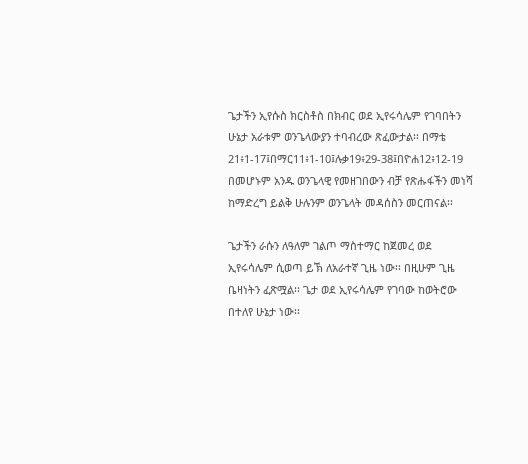ጌታችን ኢየሱስ ክርስቶስ በክብር ወደ ኢየሩሳሌም የገባበትን ሁኔታ አራቱም ወንጌላውያን ተባብረው ጽፈውታል፡፡ በማቴ 21፥1-17፤በማር11፥1-10፤ሉቃ19፥29-38፤በዮሐ12፥12-19 በመሆኑም አንዱ ወንጌላዊ የመዘገበውን ብቻ የጽሑፋችን መነሻ ከማድረግ ይልቅ ሁሉንም ወንጌላት መዳሰስን መርጠናል፡፡

ጌታችን ራሱን ለዓለም ገልጦ ማስተማር ከጀመረ ወደ ኢየሩሳሌም ሲወጣ ይኽ ለአራተኛ ጊዜ ነው፡፡ በዚሁም ጊዜ ቤዛነትን ፈጽሟል፡፡ ጌታ ወደ ኢየሩሳሌም የገባው ከወትሮው በተለየ ሁኔታ ነው፡፡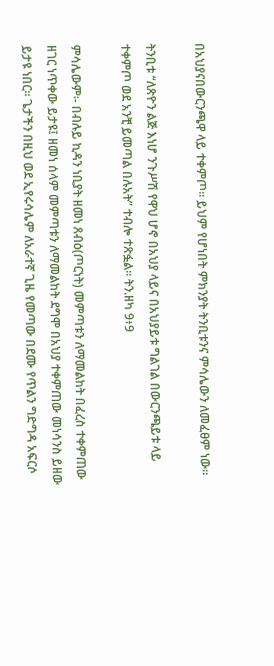በአህያናበውርንጫዋ ላይ ተቀምጦ፡፡ ይህም የሆነበት ምክንያት ትንቢቱንና ምሳሌውን ለመፈፀም ነው፡፡

ትንቢቱ “ለጽዮን ልጅ እነሆ ንጉሥሽ የዋህ ሆኖ በአህያ ላይና በአህያይቱ ግልገል በውርንጫይቱ ላይ ተቀምጦ ወደ አንቺ ይመጣል በሉአት” ተብሎ ተጽፏል፡፡ ትን.ዘካ 9፥9

ምሳሌውም፡- በብሉይ ኪዳን ነቢያት ዘመነ ጸብዕ(ጦርነት) መምጣቱን ለማመልከት በፈረስ ተቀምጠው ዘገር ነጥቀው ይታዩ፤ ዘመነ ሰላም መምጣቱን ለማመልከት ደግሞ በአህያ ተቀምጠው መነሳንስ ይዘው ይታዩ ነበር፡፡ ጌታችን በዚህ ወደ ኢየሩሳሌም ለአራተኛ ጊዜ የመጣው በደሙ የጥልን ግድግዳ አፍርሶ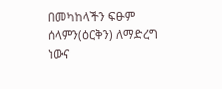በመካከላችን ፍፁም ሰላምን(ዕርቅን) ለማድረግ ነውና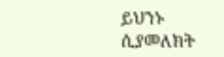ይህንኑ ሲያመለክት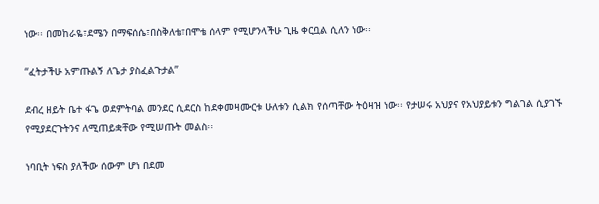ነው፡፡ በመከራዬ፣ደሜን በማፍሰሴ፣በስቅለቴ፣በሞቴ ሰላም የሚሆንላችሁ ጊዜ ቀርቧል ሲለን ነው፡፡

“ፈትታችሁ አምጡልኝ ለጌታ ያስፈልጉታል”

ደብረ ዘይት ቤተ ፋጌ ወደምትባል መንደር ሲደርስ ከደቀመዛሙርቱ ሁለቱን ሲልክ የሰጣቸው ትዕዛዝ ነው፡፡ የታሠሩ አህያና የአህያይቱን ግልገል ሲያገኙ የሚያደርጉትንና ለሚጠይቋቸው የሚሠጡት መልስ፡፡

ነባቢት ነፍስ ያለችው ሰውም ሆነ በደመ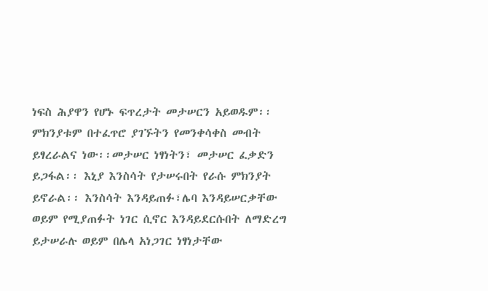ነፍስ ሕያዋን የሆኑ ፍጥረታት መታሠርን አይወዱም፡፡ምክንያቱም በተፈጥሮ ያገኙትን የመንቀሳቀስ መብት ይፃረራልና ነው፡፡መታሠር ነፃነትን፣ መታሠር ፈቃድን ይጋፋል፡፡ እኒያ እንስሳት የታሠሩበት የራሱ ምክንያት ይኖራል፡፡ እንስሳት እንዳይጠፉ፣ሌባ እንዳይሠርቃቸው ወይም የሚያጠፉት ነገር ሲኖር እንዳይደርሱበት ለማድረግ ይታሠራሉ ወይም በሌላ አነጋገር ነፃነታቸው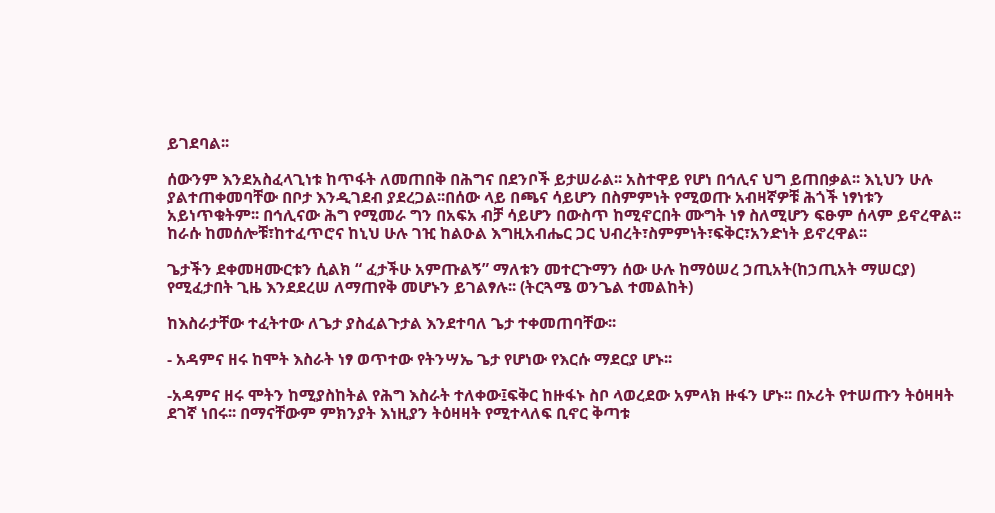ይገደባል፡፡

ሰውንም እንደአስፈላጊነቱ ከጥፋት ለመጠበቅ በሕግና በደንቦች ይታሠራል፡፡ አስተዋይ የሆነ በኅሊና ህግ ይጠበቃል፡፡ እኒህን ሁሉ ያልተጠቀመባቸው በቦታ እንዲገደብ ያደረጋል፡፡በሰው ላይ በጫና ሳይሆን በስምምነት የሚወጡ አብዛኛዎቹ ሕጎች ነፃነቱን አይነጥቁትም፡፡ በኅሊናው ሕግ የሚመራ ግን በአፍአ ብቻ ሳይሆን በውስጥ ከሚኖርበት ሙግት ነፃ ስለሚሆን ፍፁም ሰላም ይኖረዋል፡፡ ከራሱ ከመሰሎቹ፣ከተፈጥሮና ከኒህ ሁሉ ገዢ ከልዑል እግዚአብሔር ጋር ህብረት፣ስምምነት፣ፍቅር፣አንድነት ይኖረዋል፡፡

ጌታችን ደቀመዛሙርቱን ሲልክ “ ፈታችሁ አምጡልኝ” ማለቱን መተርጉማን ሰው ሁሉ ከማዕሠረ ኃጢአት(ከኃጢአት ማሠርያ) የሚፈታበት ጊዜ እንደደረሠ ለማጠየቅ መሆኑን ይገልፃሉ፡፡ (ትርጓሜ ወንጌል ተመልከት)

ከእስራታቸው ተፈትተው ለጌታ ያስፈልጉታል እንደተባለ ጌታ ተቀመጠባቸው፡፡

- አዳምና ዘሩ ከሞት እስራት ነፃ ወጥተው የትንሣኤ ጌታ የሆነው የእርሱ ማደርያ ሆኑ፡፡

-አዳምና ዘሩ ሞትን ከሚያስከትል የሕግ እስራት ተለቀው፤ፍቅር ከዙፋኑ ስቦ ላወረደው አምላክ ዙፋን ሆኑ፡፡ በኦሪት የተሠጡን ትዕዛዛት ደገኛ ነበሩ፡፡ በማናቸውም ምክንያት እነዚያን ትዕዛዛት የሚተላለፍ ቢኖር ቅጣቱ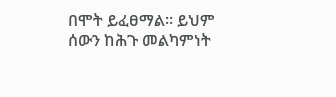በሞት ይፈፀማል፡፡ ይህም ሰውን ከሕጉ መልካምነት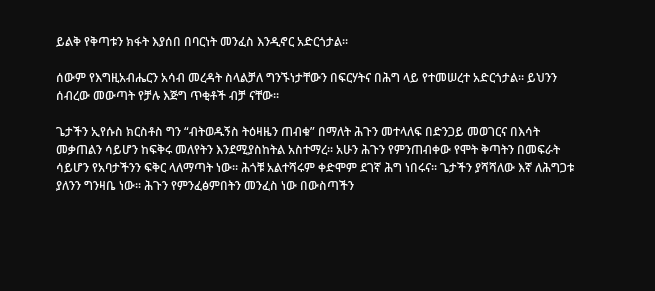ይልቅ የቅጣቱን ክፋት እያሰበ በባርነት መንፈስ እንዲኖር አድርጎታል፡፡

ሰውም የእግዚአብሔርን አሳብ መረዳት ስላልቻለ ግንኙነታቸውን በፍርሃትና በሕግ ላይ የተመሠረተ አድርጎታል፡፡ ይህንን ሰብረው መውጣት የቻሉ እጅግ ጥቂቶች ብቻ ናቸው፡፡

ጌታችን ኢየሱስ ክርስቶስ ግን “ብትወዱኝስ ትዕዛዜን ጠብቁ” በማለት ሕጉን መተላለፍ በድንጋይ መወገርና በእሳት መቃጠልን ሳይሆን ከፍቅሩ መለየትን እንደሚያስከትል አስተማረ፡፡ አሁን ሕጉን የምንጠብቀው የሞት ቅጣትን በመፍራት ሳይሆን የአባታችንን ፍቅር ላለማጣት ነው፡፡ ሕጎቹ አልተሻሩም ቀድሞም ደገኛ ሕግ ነበሩና፡፡ ጌታችን ያሻሻለው እኛ ለሕግጋቱ ያለንን ግንዛቤ ነው፡፡ ሕጉን የምንፈፅምበትን መንፈስ ነው በውስጣችን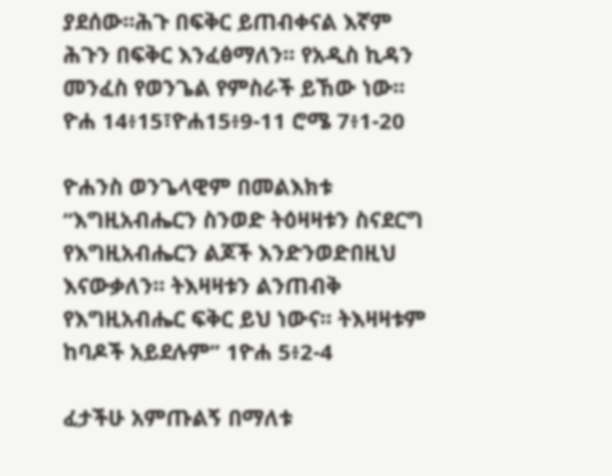ያደሰው፡፡ሕጉ በፍቅር ይጠብቀናል እኛም ሕጉን በፍቅር እንፈፅማለን፡፡ የአዲስ ኪዳን መንፈስ የወንጌል የምስራች ይኸው ነው፡፡ ዮሐ 14፥15፣ዮሐ15፥9-11 ሮሜ 7፥1-20

ዮሐንስ ወንጌላዊም በመልእክቱ “እግዚአብሔርን ስንወድ ትዕዛዛቱን ስናደርግ የእግዚአብሔርን ልጆች እንድንወድበዚህ እናውቃለን፡፡ ትእዛዛቱን ልንጠብቅ የእግዚአብሔር ፍቅር ይህ ነውና፡፡ ትእዛዛቱም ከባዶች አይደሉም” 1ዮሐ 5፥2-4

ፈታችሁ አምጡልኝ በማለቱ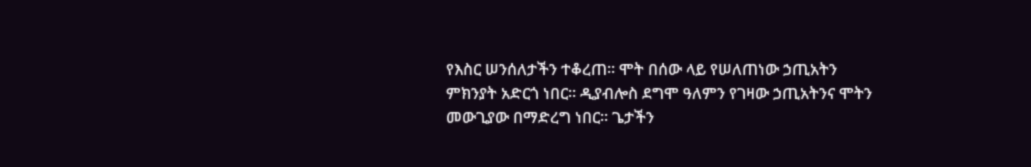የእስር ሠንሰለታችን ተቆረጠ፡፡ ሞት በሰው ላይ የሠለጠነው ኃጢአትን ምክንያት አድርጎ ነበር፡፡ ዲያብሎስ ደግሞ ዓለምን የገዛው ኃጢአትንና ሞትን መውጊያው በማድረግ ነበር፡፡ ጌታችን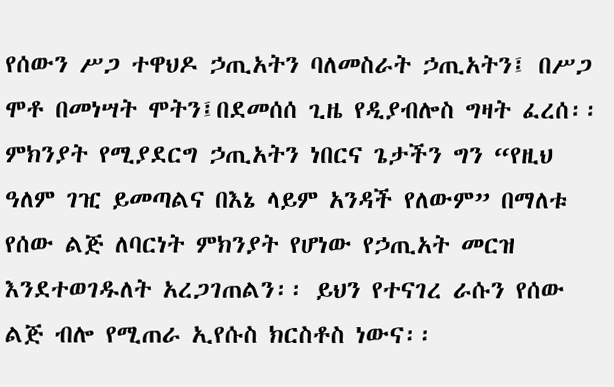የሰውን ሥጋ ተዋህዶ ኃጢአትን ባለመስራት ኃጢአትን፤ በሥጋ ሞቶ በመነሣት ሞትን፤በደመሰሰ ጊዜ የዲያብሎስ ግዛት ፈረሰ፡፡ ምክንያት የሚያደርግ ኃጢአትን ነበርና ጌታችን ግን “የዚህ ዓለም ገዢ ይመጣልና በእኔ ላይም አንዳች የለውም” በማለቱ የሰው ልጅ ለባርነት ምክንያት የሆነው የኃጢአት መርዝ እንደተወገዱለት አረጋገጠልን፡፡ ይህን የተናገረ ራሱን የሰው ልጅ ብሎ የሚጠራ ኢየሱስ ክርስቶስ ነውና፡፡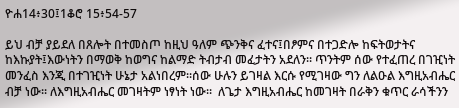ዮሐ14፥30፤1ቆሮ 15፥54-57

ይህ ብቻ ያይደለ በጸሎት በተመስጦ ከዚህ ዓለም ጭንቅና ፈተና፤በፆምና በተጋድሎ ከፍትወታትና ከእኩያት፤እውነትን በማወቅ ከወግና ከልማድ ትብታብ መፈታትን አደለን፡፡ ጥንትም ሰው የተፈጠረ በገዢነት መንፈስ እንጂ በተገዢነት ሁኔታ አልነበረም፡፡ሰው ሁሉን ይገዛል እርሱ የሚገዛው ግን ለልዑል እግዚአብሔር ብቻ ነው፡፡ ለእግዚአብሔር መገዛትም ነፃነት ነው፡፡  ለጌታ እግዚአብሔር ከመገዛት በራቅን ቁጥር ራሳችንን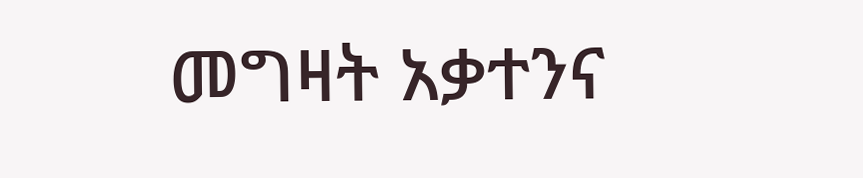መግዛት አቃተንና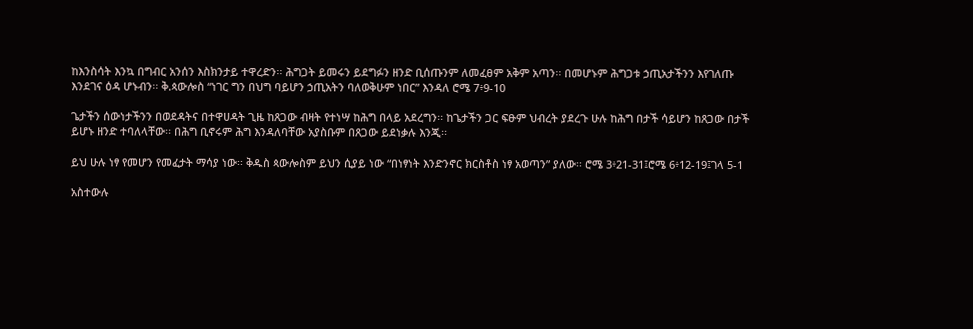ከእንስሳት እንኳ በግብር አንሰን እስክንታይ ተዋረድን፡፡ ሕግጋት ይመሩን ይደግፉን ዘንድ ቢሰጡንም ለመፈፀም አቅም አጣን፡፡ በመሆኑም ሕግጋቱ ኃጢአታችንን እየገለጡ እንደገና ዕዳ ሆኑብን፡፡ ቅ.ጳውሎስ “ነገር ግን በህግ ባይሆን ኃጢአትን ባለወቅሁም ነበር” እንዳለ ሮሜ 7፥9-10

ጌታችን ሰውነታችንን በወደዳትና በተዋሀዳት ጊዜ ከጸጋው ብዛት የተነሣ ከሕግ በላይ አደረግን፡፡ ከጌታችን ጋር ፍፁም ህብረት ያደረጉ ሁሉ ከሕግ በታች ሳይሆን ከጸጋው በታች ይሆኑ ዘንድ ተባለላቸው፡፡ በሕግ ቢኖሩም ሕግ እንዳለባቸው አያስቡም በጸጋው ይደነቃሉ እንጂ፡፡

ይህ ሁሉ ነፃ የመሆን የመፈታት ማሳያ ነው፡፡ ቅዱስ ጳውሎስም ይህን ሲያይ ነው “በነፃነት እንድንኖር ክርስቶስ ነፃ አወጣን” ያለው፡፡ ሮሜ 3፥21-31፤ሮሜ 6፥12-19፤ገላ 5-1

አስተውሉ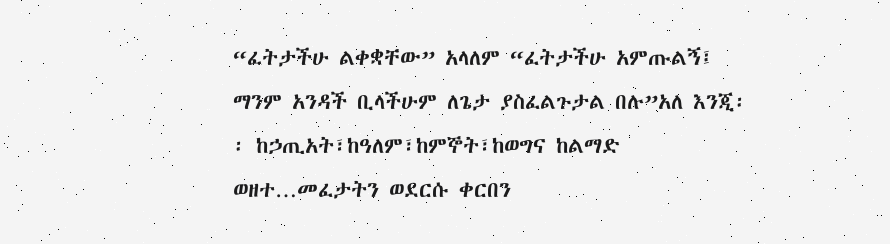“ፈትታችሁ ልቀቋቸው” አላለም “ፈትታችሁ አምጡልኝ፤ ማንም አንዳች ቢላችሁም ለጌታ ያስፈልጉታል በሉ”አለ እንጂ፡፡ ከኃጢአት፣ከዓለም፣ከምኞት፣ከወግና ከልማድ ወዘተ…መፈታትን ወደርሱ ቀርበን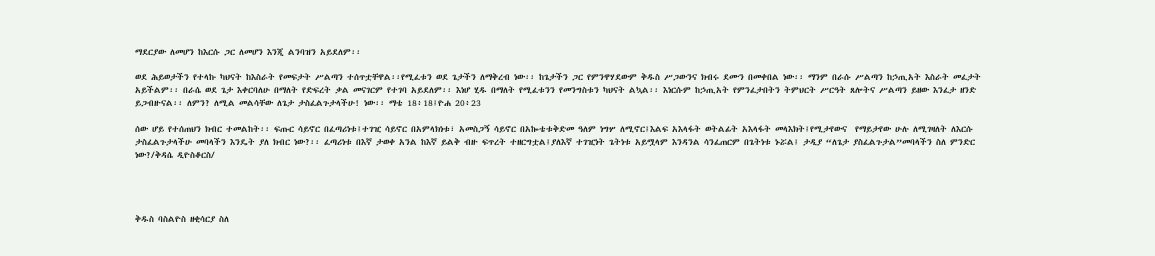ማደርያው ለመሆን ከእርሱ ጋር ለመሆን እንጂ ልንባዝን አይደለም፡፡

ወደ ሕይወታችን የተላኩ ካህናት ከእስራት የመፍታት ሥልጣን ተሰጥቷቸዋል፡፡የሚፈቱን ወደ ጌታችን ለማቅረብ ነው፡፡ ከጌታችን ጋር የምንዋሃደውም ቅዱስ ሥጋውንና ክብሩ ደሙን በመቀበል ነው፡፡ ማንም በራሱ ሥልጣን ከኃጢአት እስራት መፈታት አይችልም፡፡ በራሴ ወደ ጌታ እቀርባለሁ በማለት የድፍረት ቃል መናገርም የተገባ አይደለም፡፡ እነሆ ሂዱ በማለት የሚፈቱንን የመንግስቱን ካህናት ልኳል፡፡ እነርሱም ከኃጢአት የምንፈታበትን ትምህርት ሥርዓት ጸሎትና ሥልጣን ይዘው እንፈታ ዘንድ ይጋብዙናል፡፡ ለምን? ለሚል መልሳቸው ለጌታ ታስፈልጉታላችሁ! ነው፡፡ ማቴ 18፥18፤ዮሐ 20፥23

ሰው ሆይ የተሰጠህን ክብር ተመልከት፡፡ ፍጡር ሳይኖር በፈጣሪነቱ፤ተገዢ ሳይኖር በአምላክነቱ፣ አመስጋኝ ሳይኖር በአኰቴቱቅድመ ዓለም ነግሦ ለሚኖር፤እልፍ አእላፋት ወትልፊት አእላፋት መላእክት፤የሚታየውና  የማይታየው ሁሉ ለሚገዛለት ለእርሱ ታስፈልጉታላችሁ መባላችን እንዴት ያለ ክብር ነው?፡፡ ፈጣሪነቱ በእኛ ታወቀ አንል ከእኛ ይልቅ ብዙ ፍጥረት ተዘርግቷል፤ያለእኛ ተገዢነት ጌትነቱ አይሟላም እንዳንል ሳንፈጠርም በጌትነቱ ኑሯል፤ ታዲያ “ለጌታ ያስፈልጉታል”መባላችን ስለ ምንድር ነው?/ቅዳሴ ዲዮስቆርስ/




ቅዱስ ባስልዮስ ዘቂሳርያ ስለ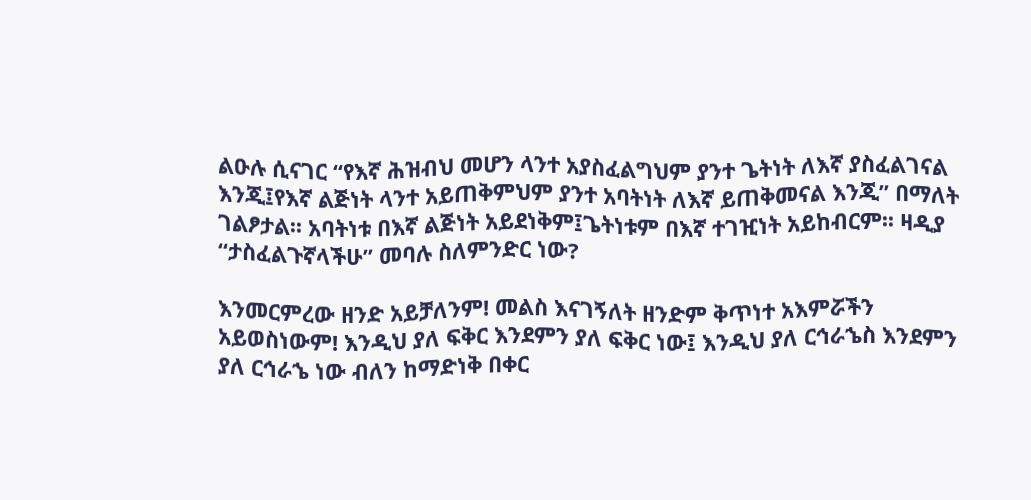ልዑሉ ሲናገር “የእኛ ሕዝብህ መሆን ላንተ አያስፈልግህም ያንተ ጌትነት ለእኛ ያስፈልገናል እንጂ፤የእኛ ልጅነት ላንተ አይጠቅምህም ያንተ አባትነት ለእኛ ይጠቅመናል እንጂ” በማለት ገልፆታል፡፡ አባትነቱ በእኛ ልጅነት አይደነቅም፤ጌትነቱም በእኛ ተገዢነት አይከብርም፡፡ ዛዲያ “ታስፈልጉኛላችሁ” መባሉ ስለምንድር ነው?

እንመርምረው ዘንድ አይቻለንም! መልስ እናገኝለት ዘንድም ቅጥነተ አእምሯችን አይወስነውም! እንዲህ ያለ ፍቅር እንደምን ያለ ፍቅር ነው፤ እንዲህ ያለ ርኅራኄስ እንደምን ያለ ርኅራኄ ነው ብለን ከማድነቅ በቀር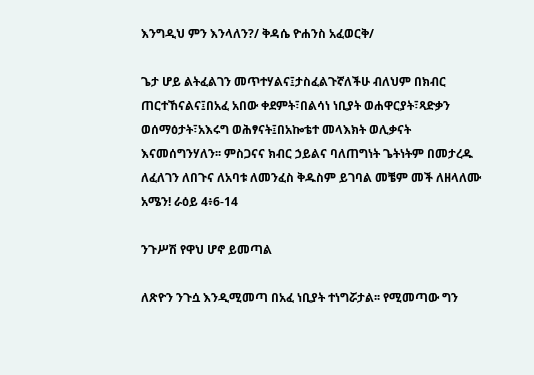እንግዲህ ምን እንላለን?/ ቅዳሴ ዮሐንስ አፈወርቅ/

ጌታ ሆይ ልትፈልገን መጥተሃልና፤ታስፈልጉኛለችሁ ብለህም በክብር ጠርተኸናልና፤በአፈ አበው ቀደምት፣በልሳነ ነቢያት ወሐዋርያት፣ጻድቃን ወሰማዕታት፣አእሩግ ወሕፃናት፤በአኰቴተ መላእክት ወሊቃናት እናመሰግንሃለን፡፡ ምስጋናና ክብር ኃይልና ባለጠግነት ጌትነትም በመታረዱ ለፈለገን ለበጉና ለአባቱ ለመንፈስ ቅዱስም ይገባል መቼም መች ለዘላለሙ አሜን! ራዕይ 4፥6-14

ንጉሥሽ የዋህ ሆኖ ይመጣል

ለጽዮን ንጉሷ እንዲሚመጣ በአፈ ነቢያት ተነግሯታል፡፡ የሚመጣው ግን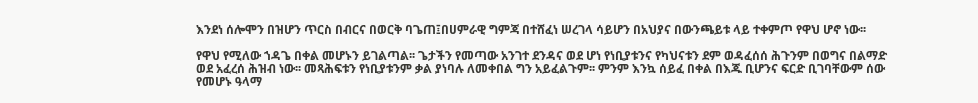እንደነ ሰሎሞን በዝሆን ጥርስ በብርና በወርቅ ባጌጠ፤በሀምራዊ ግምጃ በተሸፈነ ሠረገላ ሳይሆን በአህያና በውንጫይቱ ላይ ተቀምጦ የዋህ ሆኖ ነው፡፡

የዋህ የሚለው ኀዳጌ በቀል መሆኑን ይገልጣል፡፡ ጌታችን የመጣው አንገተ ደንዳና ወደ ሆነ የነቢያቱንና የካህናቱን ደም ወዳፈሰሰ ሕጉንም በወግና በልማድ  ወደ አፈረሰ ሕዝብ ነው፡፡ መጻሕፍቱን የነቢያቱንም ቃል ያነባሉ ለመቀበል ግን አይፈልጉም፡፡ ምንም እንኳ ሰይፈ በቀል በእጁ ቢሆንና ፍርድ ቢገባቸውም ሰው የመሆኑ ዓላማ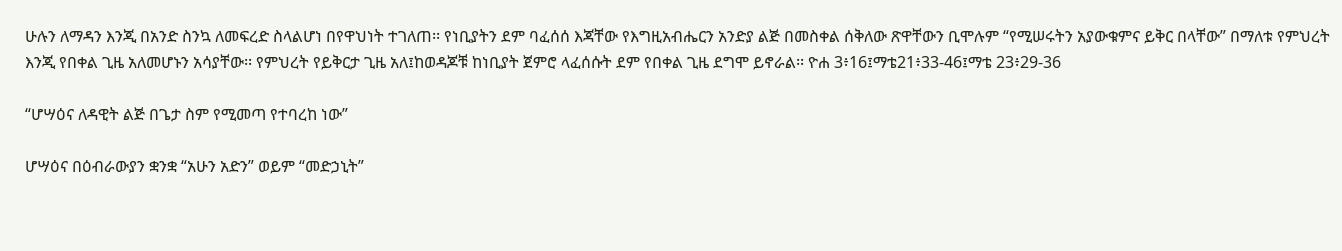ሁሉን ለማዳን እንጂ በአንድ ስንኳ ለመፍረድ ስላልሆነ በየዋህነት ተገለጠ፡፡ የነቢያትን ደም ባፈሰሰ እጃቸው የእግዚአብሔርን አንድያ ልጅ በመስቀል ሰቅለው ጽዋቸውን ቢሞሉም “የሚሠሩትን አያውቁምና ይቅር በላቸው” በማለቱ የምህረት እንጂ የበቀል ጊዜ አለመሆኑን አሳያቸው፡፡ የምህረት የይቅርታ ጊዜ አለ፤ከወዳጆቹ ከነቢያት ጀምሮ ላፈሰሱት ደም የበቀል ጊዜ ደግሞ ይኖራል፡፡ ዮሐ 3፥16፤ማቴ21፥33-46፤ማቴ 23፥29-36

“ሆሣዕና ለዳዊት ልጅ በጌታ ስም የሚመጣ የተባረከ ነው”

ሆሣዕና በዕብራውያን ቋንቋ “አሁን አድን” ወይም “መድኃኒት”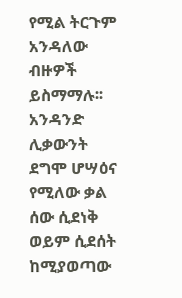የሚል ትርጉም አንዳለው ብዙዎች ይስማማሉ፡፡ አንዳንድ ሊቃውንት ደግሞ ሆሣዕና የሚለው ቃል ሰው ሲደነቅ ወይም ሲደሰት ከሚያወጣው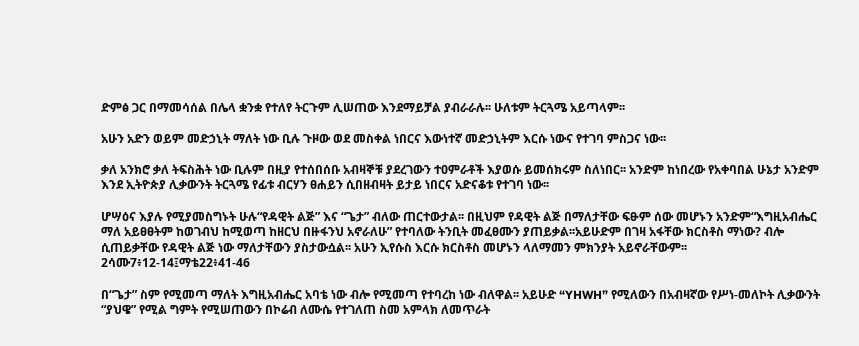ድምፅ ጋር በማመሳሰል በሌላ ቋንቋ የተለየ ትርጉም ሊሠጠው እንደማይቻል ያብራራሉ፡፡ ሁለቱም ትርጓሜ አይጣላም፡፡

አሁን አድን ወይም መድኃኒት ማለት ነው ቢሉ ጉዞው ወደ መስቀል ነበርና እውነተኛ መድኃኒትም እርሱ ነውና የተገባ ምስጋና ነው፡፡

ቃለ አንክሮ ቃለ ትፍስሕት ነው ቢሉም በዚያ የተሰበሰቡ አብዛኞቹ ያደረገውን ተዐምራቶች እያወሱ ይመሰክሩም ስለነበር፡፡ አንድም ከነበረው የአቀባበል ሁኔታ አንድም እንደ ኢትዮጵያ ሊቃውንት ትርጓሜ የፊቱ ብርሃን ፀሐይን ሲበዘብዛት ይታይ ነበርና አድናቆቱ የተገባ ነው፡፡

ሆሣዕና እያሉ የሚያመስግኑት ሁሉ“የዳዊት ልጅ” እና “ጌታ” ብለው ጠርተውታል፡፡ በዚህም የዳዊት ልጅ በማለታቸው ፍፁም ሰው መሆኑን አንድም“እግዚአብሔር ማለ አይፀፀትም ከወገብህ ከሚወጣ ከዘርህ በዙፋንህ አኖራለሁ” የተባለው ትንቢት መፈፀሙን ያጠይቃል፡፡አይሁድም በገዛ አፋቸው ክርስቶስ ማነው? ብሎ ሲጠይቃቸው የዳዊት ልጅ ነው ማለታቸውን ያስታውሷል፡፡ አሁን ኢየሱስ እርሱ ክርስቶስ መሆኑን ላለማመን ምክንያት አይኖራቸውም፡፡ 2ሳሙ7፥12-14፤ማቴ22፥41-46

በ“ጌታ” ስም የሚመጣ ማለት እግዚአብሔር አባቴ ነው ብሎ የሚመጣ የተባረከ ነው ብለዋል፡፡ አይሁድ “YHWH” የሚለውን በአብዛኛው የሥነ-መለኮት ሊቃውንት “ያህዌ” የሚል ግምት የሚሠጠውን በኮሬብ ለሙሴ የተገለጠ ስመ አምላክ ለመጥራት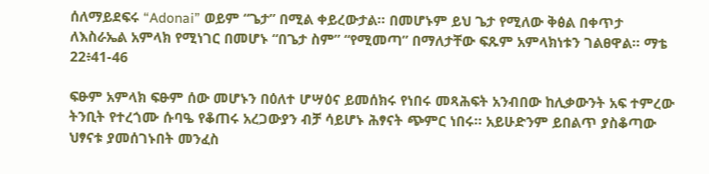ሰለማይደፍሩ “Adonai” ወይም “ጌታ” በሚል ቀይረውታል፡፡ በመሆኑም ይህ ጌታ የሚለው ቅፅል በቀጥታ ለእስራኤል አምላክ የሚነገር በመሆኑ “በጌታ ስም” “የሚመጣ” በማለታቸው ፍጹም አምላክነቱን ገልፀዋል፡፡ ማቴ 22፥41-46

ፍፁም አምላክ ፍፁም ሰው መሆኑን በዕለተ ሆሣዕና ይመሰክሩ የነበሩ መጻሕፍት አንብበው ከሊቃውንት አፍ ተምረው ትንቢት የተረጎሙ ሱባዔ የቆጠሩ አረጋውያን ብቻ ሳይሆኑ ሕፃናት ጭምር ነበሩ፡፡ አይሁድንም ይበልጥ ያስቆጣው ህፃናቱ ያመሰገኑበት መንፈስ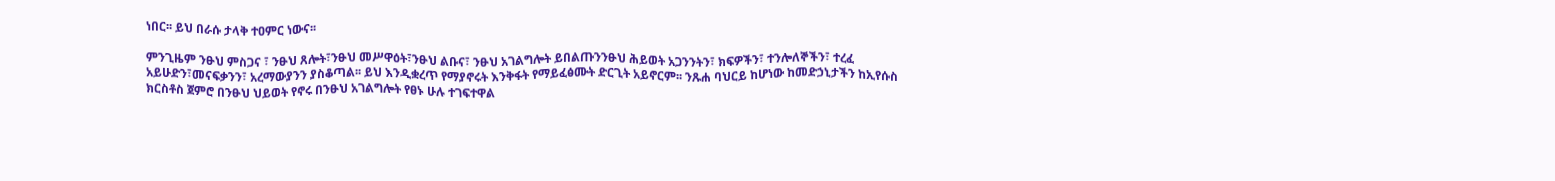ነበር፡፡ ይህ በራሱ ታላቅ ተዐምር ነውና፡፡

ምንጊዜም ንፁህ ምስጋና ፣ ንፁህ ጸሎት፣ንፁህ መሥዋዕት፣ንፁህ ልቡና፣ ንፁህ አገልግሎት ይበልጡንንፁህ ሕይወት አጋንንትን፣ ክፍዎችን፣ ተንሎለኞችን፣ ተረፈ አይሁድን፣መናፍቃንን፣ አረማውያንን ያስቆጣል፡፡ ይህ እንዲቋረጥ የማያኖሩት እንቅፋት የማይፈፅሙት ድርጊት አይኖርም፡፡ ንጹሐ ባህርይ ከሆነው ከመድኃኒታችን ከኢየሱስ ክርስቶስ ጀምሮ በንፁህ ህይወት የኖሩ በንፁህ አገልግሎት የፀኑ ሁሉ ተገፍተዋል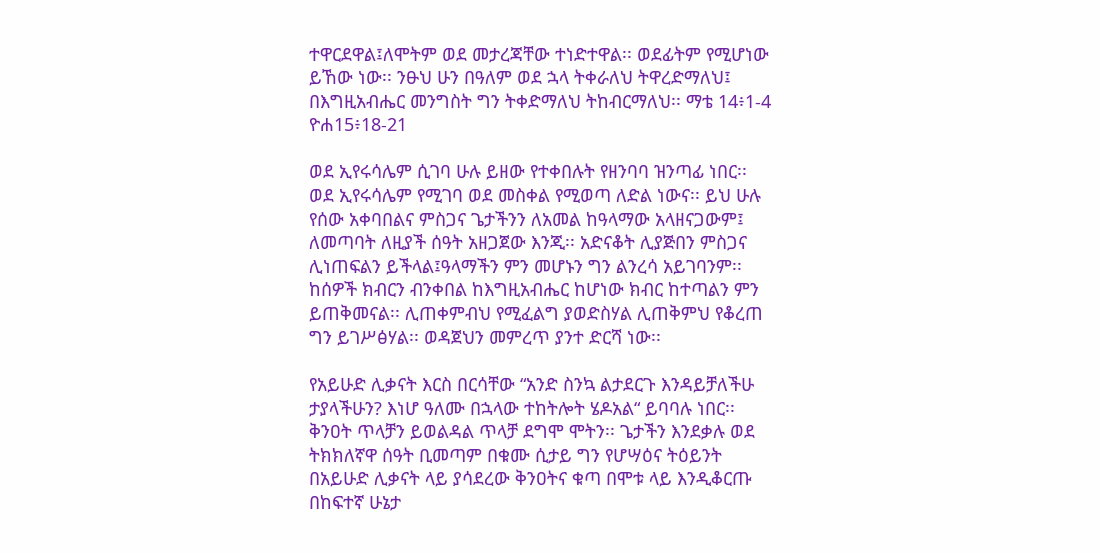ተዋርደዋል፤ለሞትም ወደ መታረጃቸው ተነድተዋል፡፡ ወደፊትም የሚሆነው ይኸው ነው፡፡ ንፁህ ሁን በዓለም ወደ ኋላ ትቀራለህ ትዋረድማለህ፤ በእግዚአብሔር መንግስት ግን ትቀድማለህ ትከብርማለህ፡፡ ማቴ 14፥1-4 ዮሐ15፥18-21

ወደ ኢየሩሳሌም ሲገባ ሁሉ ይዘው የተቀበሉት የዘንባባ ዝንጣፊ ነበር፡፡ ወደ ኢየሩሳሌም የሚገባ ወደ መስቀል የሚወጣ ለድል ነውና፡፡ ይህ ሁሉ የሰው አቀባበልና ምስጋና ጌታችንን ለአመል ከዓላማው አላዘናጋውም፤ ለመጣባት ለዚያች ሰዓት አዘጋጀው እንጂ፡፡ አድናቆት ሊያጅበን ምስጋና ሊነጠፍልን ይችላል፤ዓላማችን ምን መሆኑን ግን ልንረሳ አይገባንም፡፡ ከሰዎች ክብርን ብንቀበል ከእግዚአብሔር ከሆነው ክብር ከተጣልን ምን ይጠቅመናል፡፡ ሊጠቀምብህ የሚፈልግ ያወድስሃል ሊጠቅምህ የቆረጠ ግን ይገሥፅሃል፡፡ ወዳጀህን መምረጥ ያንተ ድርሻ ነው፡፡

የአይሁድ ሊቃናት እርስ በርሳቸው “አንድ ስንኳ ልታደርጉ እንዳይቻለችሁ ታያላችሁን? እነሆ ዓለሙ በኋላው ተከትሎት ሄዶአል“ ይባባሉ ነበር፡፡ ቅንዐት ጥላቻን ይወልዳል ጥላቻ ደግሞ ሞትን፡፡ ጌታችን እንደቃሉ ወደ ትክክለኛዋ ሰዓት ቢመጣም በቁሙ ሲታይ ግን የሆሣዕና ትዕይንት በአይሁድ ሊቃናት ላይ ያሳደረው ቅንዐትና ቁጣ በሞቱ ላይ እንዲቆርጡ በከፍተኛ ሁኔታ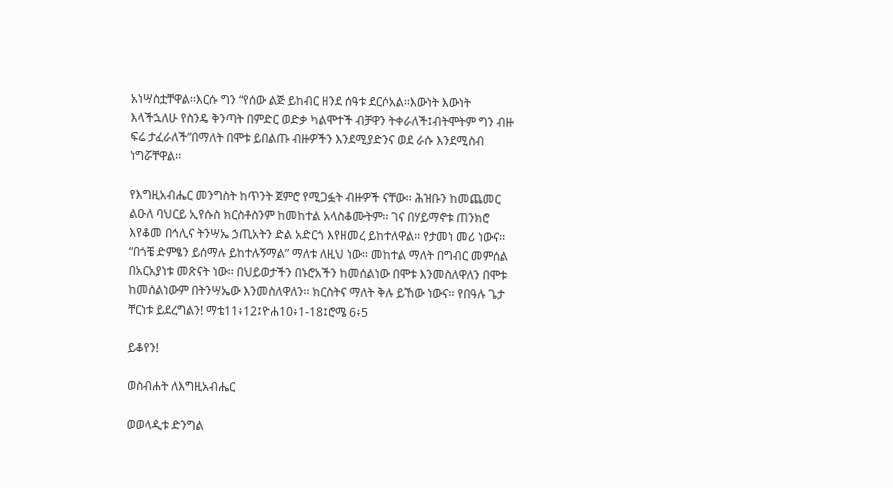አነሣስቷቸዋል፡፡እርሱ ግን “የሰው ልጅ ይከብር ዘንደ ሰዓቱ ደርሶአል፡፡እውነት እውነት እላችኋለሁ የስንዴ ቅንጣት በምድር ወድቃ ካልሞተች ብቻዋን ትቀራለች፤ብትሞትም ግን ብዙ ፍሬ ታፈራለች”በማለት በሞቱ ይበልጡ ብዙዎችን እንደሚያድንና ወደ ራሱ እንደሚስብ ነግሯቸዋል፡፡

የእግዚአብሔር መንግስት ከጥንት ጀምሮ የሚጋፏት ብዙዎች ናቸው፡፡ ሕዝቡን ከመጨመር ልዑለ ባህርይ ኢየሱስ ክርስቶስንም ከመከተል አላስቆሙትም፡፡ ገና በሃይማኖቱ ጠንክሮ እየቆመ በኅሊና ትንሣኤ ኃጢአትን ድል አድርጎ እየዘመረ ይከተለዋል፡፡ የታመነ መሪ ነውና፡፡“በጎቼ ድምፄን ይሰማሉ ይከተሉኝማል” ማለቱ ለዚህ ነው፡፡ መከተል ማለት በግብር መምሰል በአርአያነቱ መጽናት ነው፡፡ በህይወታችን በኑሮአችን ከመሰልነው በሞቱ እንመስለዋለን በሞቱ ከመሰልነውም በትንሣኤው እንመስለዋለን፡፡ ክርስትና ማለት ቅሉ ይኸው ነውና፡፡ የበዓሉ ጌታ ቸርነቱ ይደረግልን! ማቴ11፥12፤ዮሐ10፥1-18፤ሮሜ 6፥5

ይቆየን!

ወስብሐት ለእግዚአብሔር

ወወላዲቱ ድንግል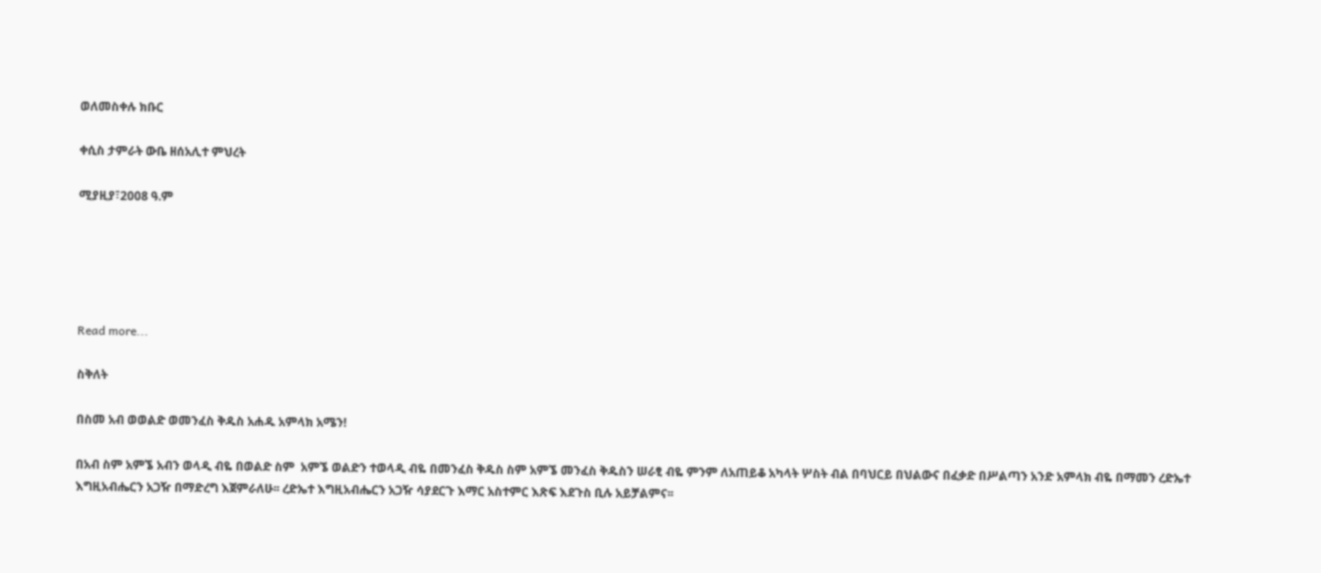ወለመስቀሉ ክቡር

ቀሲስ ታምራት ውቤ ዘሰአሊተ ምህረት

ሚያዚያ፣2008 ዓ.ም





Read more...

ስቅለት

በስመ አብ ወወልድ ወመንፈስ ቅዱስ አሐዱ አምላክ አሜን!

በአብ ስም አምኜ አብን ወላዲ ብዬ በወልድ ስም  አምኜ ወልድን ተወላዲ ብዬ በመንፈስ ቅዱስ ስም አምኜ መንፈስ ቅዱስን ሠራፂ ብዬ ምንም ለአጠይቆ አካላት ሦስት ብል በባህርይ በህልውና በፈቃድ በሥልጣን አንድ አምላክ ብዬ በማመን ረድኤተ እግዚአብሔርን አጋዥ በማድረግ እጀምራለሁ፡፡ ረድኤተ እግዚአብሔርን አጋዥ ሳያደርጉ እማር አስተምር እጽፍ እደጉስ ቢሉ አይቻልምና፡፡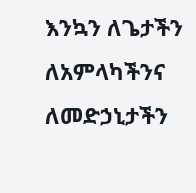እንኳን ለጌታችን ለአምላካችንና ለመድኃኒታችን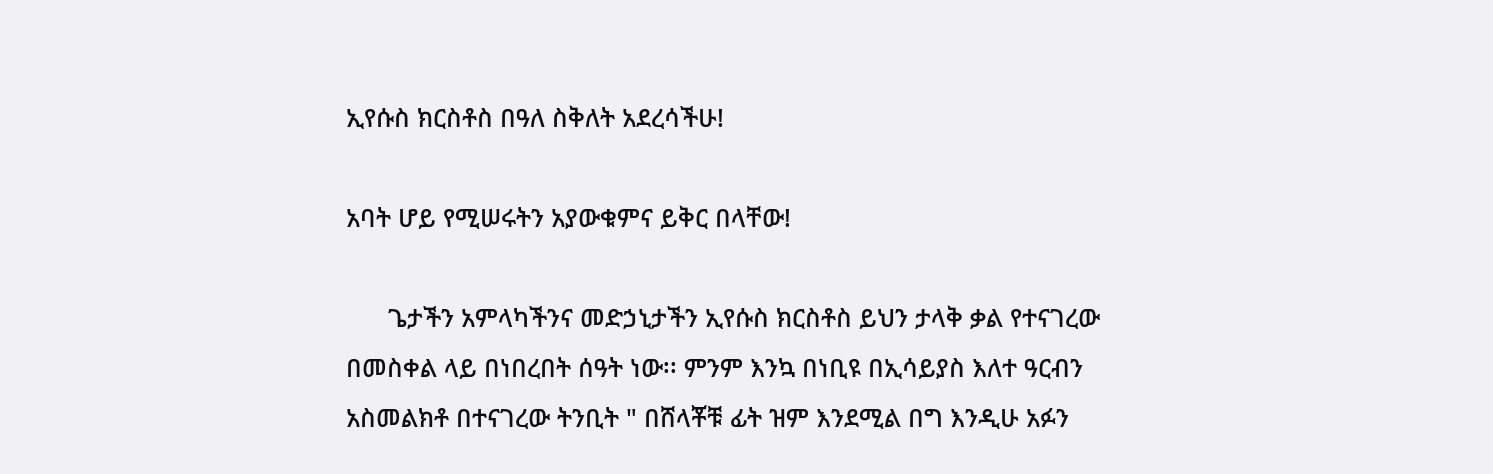ኢየሱስ ክርስቶስ በዓለ ስቅለት አደረሳችሁ!

አባት ሆይ የሚሠሩትን አያውቁምና ይቅር በላቸው!

      ጌታችን አምላካችንና መድኃኒታችን ኢየሱስ ክርስቶስ ይህን ታላቅ ቃል የተናገረው በመስቀል ላይ በነበረበት ሰዓት ነው፡፡ ምንም እንኳ በነቢዩ በኢሳይያስ እለተ ዓርብን አስመልክቶ በተናገረው ትንቢት " በሸላቾቹ ፊት ዝም እንደሚል በግ እንዲሁ አፉን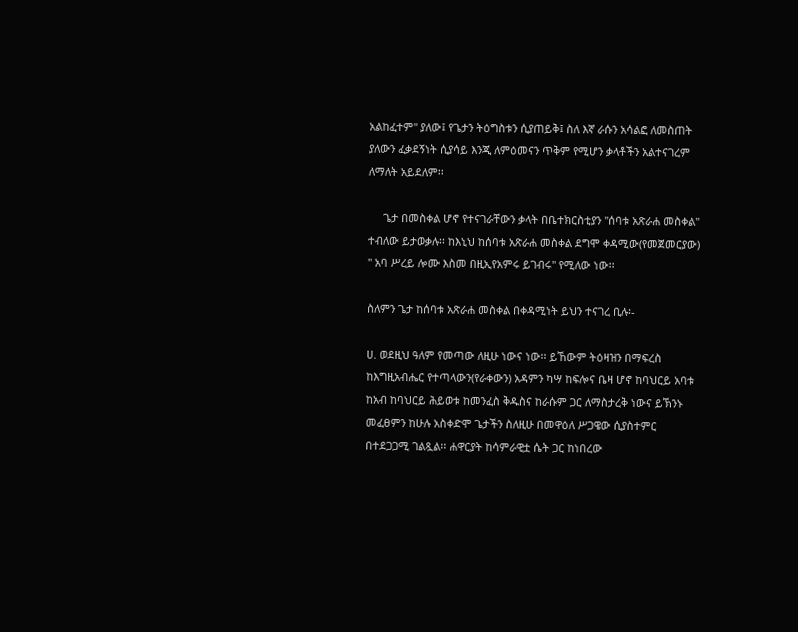አልከፈተም" ያለው፤ የጌታን ትዕግስቱን ሲያጠይቅ፤ ስለ እኛ ራሱን አሳልፎ ለመስጠት ያለውን ፈቃደኝነት ሲያሳይ እንጂ ለምዕመናን ጥቅም የሚሆን ቃላቶችን አልተናገረም ለማለት አይደለም፡፡

     ጌታ በመስቀል ሆኖ የተናገራቸውን ቃላት በቤተክርስቲያን "ሰባቱ አጽራሐ መስቀል" ተብለው ይታወቃሉ፡፡ ከእኒህ ከሰባቱ አጽራሐ መስቀል ደግሞ ቀዳሚው(የመጀመርያው) " አባ ሥረይ ሎሙ እስመ በዚኢየአምሩ ይገብሩ" የሚለው ነው፡፡

ስለምን ጌታ ከሰባቱ አጽራሐ መስቀል በቀዳሚነት ይህን ተናገረ ቢሉ፡-

ሀ. ወደዚህ ዓለም የመጣው ለዚሁ ነውና ነው፡፡ ይኸውም ትዕዛዝን በማፍረስ ከእግዚአብሔር የተጣላውን(የራቀውን) አዳምን ካሣ ከፍሎና ቤዛ ሆኖ ከባህርይ አባቱ ከአብ ከባህርይ ሕይወቱ ከመንፈስ ቅዱስና ከራሱም ጋር ለማስታረቅ ነውና ይኽንኑ መፈፀምን ከሁሉ አስቀድሞ ጌታችን ስለዚሁ በመዋዕለ ሥጋዌው ሲያስተምር በተደጋጋሚ ገልጿል፡፡ ሐዋርያት ከሳምራዊቷ ሴት ጋር ከነበረው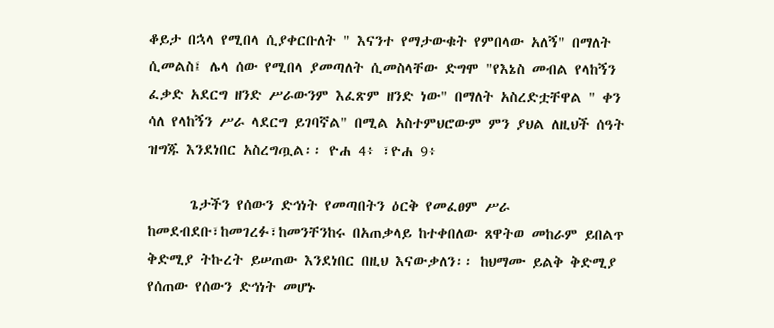ቆይታ በኋላ የሚበላ ሲያቀርቡለት " እናንተ የማታውቁት የምበላው አለኝ" በማለት ሲመልስ፤ ሌላ ሰው የሚበላ ያመጣለት ሲመስላቸው ድግሞ "የእኔስ መብል የላከኝን ፈቃድ አደርግ ዘንድ ሥራውንም እፈጽም ዘንድ ነው" በማለት አስረድቷቸዋል " ቀን ሳለ የላከኝን ሥራ ላደርግ ይገባኛል" በሚል አስተምህሮውም ምን ያህል ለዚህች ሰዓት ዝግጁ እንደነበር አስረግጧል፡፡ ዮሐ 4፥ ፣ዮሐ 9፥

      ጌታችን የሰውን ድኅነት የመጣበትን ዕርቅ የመፈፀም ሥራ ከመደብደቡ፣ከመገረፉ፣ከመንቸንከሩ በአጠቃላይ ከተቀበለው ጸዋትወ መከራም ይበልጥ ቅድሚያ ትኩረት ይሠጠው እንደነበር በዚህ እናውቃለን፡፡ ከህማሙ ይልቅ ቅድሚያ የሰጠው የሰውን ድኅነት መሆኑ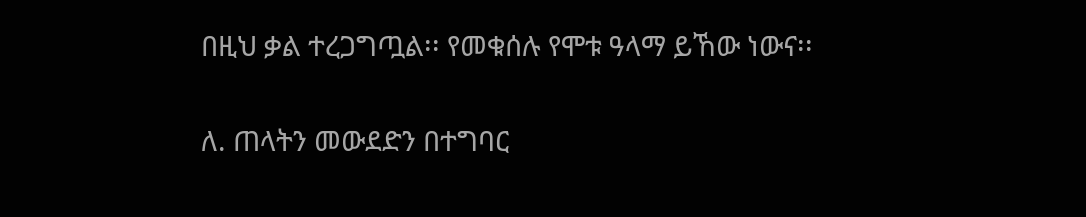በዚህ ቃል ተረጋግጧል፡፡ የመቁሰሉ የሞቱ ዓላማ ይኸው ነውና፡፡

ለ. ጠላትን መውደድን በተግባር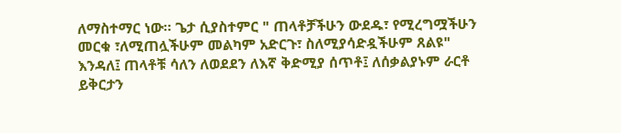ለማስተማር ነው፡፡ ጌታ ሲያስተምር " ጠላቶቻችሁን ውደዱ፣ የሚረግሟችሁን መርቁ ፣ለሚጠሏችሁም መልካም አድርጉ፣ ስለሚያሳድዷችሁም ጸልዩ" እንዳለ፤ ጠላቶቹ ሳለን ለወደደን ለእኛ ቅድሚያ ሰጥቶ፤ ለሰቃልያኑም ራርቶ ይቅርታን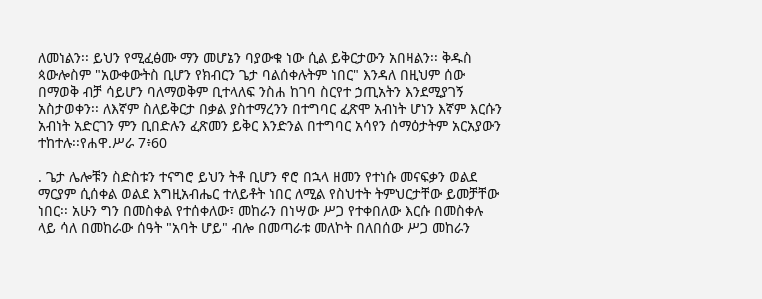ለመነልን፡፡ ይህን የሚፈፅሙ ማን መሆኔን ባያውቁ ነው ሲል ይቅርታውን አበዛልን፡፡ ቅዱስ ጳውሎስም "አውቀውትስ ቢሆን የክብርን ጌታ ባልሰቀሉትም ነበር" እንዳለ በዚህም ሰው በማወቅ ብቻ ሳይሆን ባለማወቅም ቢተላለፍ ንስሐ ከገባ ስርየተ ኃጢአትን እንደሚያገኝ አስታወቀን፡፡ ለእኛም ስለይቅርታ በቃል ያስተማረንን በተግባር ፈጽሞ አብነት ሆነን እኛም እርሱን አብነት አድርገን ምን ቢበድሉን ፈጽመን ይቅር እንድንል በተግባር አሳየን ሰማዕታትም አርአያውን ተከተሉ፡፡የሐዋ.ሥራ 7፥60

. ጌታ ሌሎቹን ስድስቱን ተናግሮ ይህን ትቶ ቢሆን ኖሮ በኋላ ዘመን የተነሱ መናፍቃን ወልደ ማርያም ሲሰቀል ወልደ እግዚአብሔር ተለይቶት ነበር ለሚል የስህተት ትምህርታቸው ይመቻቸው ነበር፡፡ አሁን ግን በመስቀል የተሰቀለው፣ መከራን በነሣው ሥጋ የተቀበለው እርሱ በመስቀሉ ላይ ሳለ በመከራው ሰዓት "አባት ሆይ" ብሎ በመጣራቱ መለኮት በለበሰው ሥጋ መከራን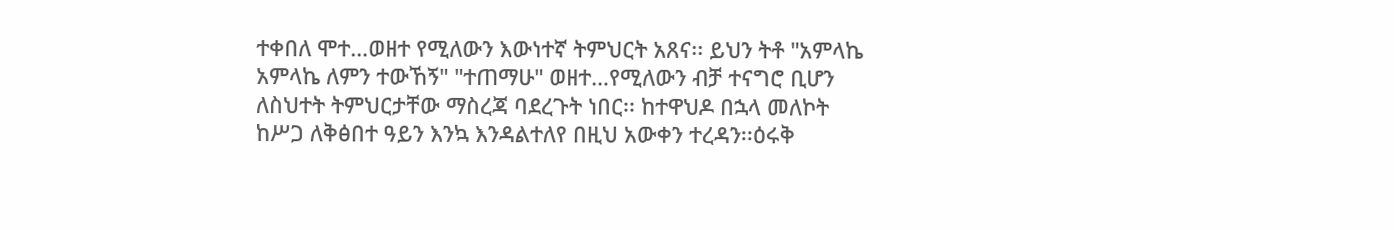ተቀበለ ሞተ…ወዘተ የሚለውን እውነተኛ ትምህርት አጸና፡፡ ይህን ትቶ "አምላኬ አምላኬ ለምን ተውኸኝ" "ተጠማሁ" ወዘተ…የሚለውን ብቻ ተናግሮ ቢሆን ለስህተት ትምህርታቸው ማስረጃ ባደረጉት ነበር፡፡ ከተዋህዶ በኋላ መለኮት ከሥጋ ለቅፅበተ ዓይን እንኳ እንዳልተለየ በዚህ አውቀን ተረዳን፡፡ዕሩቅ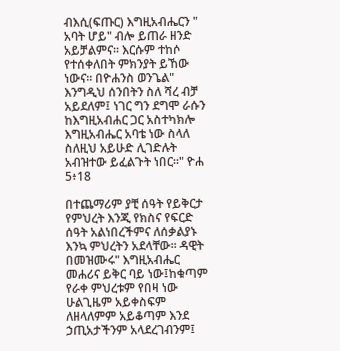ብእሲ(ፍጡር) እግዚአብሔርን " አባት ሆይ" ብሎ ይጠራ ዘንድ አይቻልምና፡፡ እርሱም ተከሶ የተሰቀለበት ምክንያት ይኸው ነውና፡፡ በዮሐንስ ወንጌል" እንግዲህ ሰንበትን ስለ ሻረ ብቻ አይደለም፤ ነገር ግን ደግሞ ራሱን ከእግዚአብሐር ጋር አስተካክሎ እግዚአብሔር አባቴ ነው ስላለ ስለዚህ አይሁድ ሊገድሉት አብዝተው ይፈልጉት ነበር፡፡" ዮሐ 5፥18

በተጨማሪም ያቺ ሰዓት የይቅርታ የምህረት እንጂ የክስና የፍርድ ሰዓት አልነበረችምና ለሰቃልያኑ እንኳ ምህረትን አደላቸው፡፡ ዳዊት በመዝሙሩ" እግዚአብሔር መሐሪና ይቅር ባይ ነው፤ከቁጣም የራቀ ምህረቱም የበዛ ነው ሁልጊዜም አይቀስፍም ለዘላለምም አይቆጣም እንደ ኃጢአታችንም አላደረገብንም፤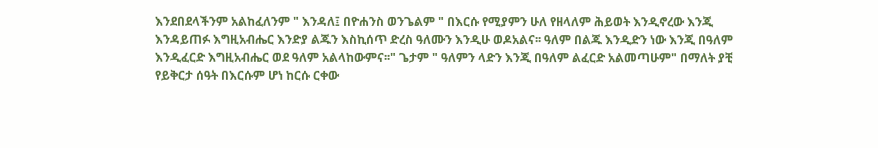እንደበደላችንም አልከፈለንም " እንዳለ፤ በዮሐንስ ወንጌልም " በእርሱ የሚያምን ሁለ የዘላለም ሕይወት እንዲኖረው እንጂ እንዳይጠፉ እግዚአብሔር እንድያ ልጁን እስኪሰጥ ድረስ ዓለሙን እንዲሁ ወዶአልና፡፡ ዓለም በልጁ እንዲድን ነው እንጂ በዓለም እንዲፈርድ እግዚአብሔር ወደ ዓለም አልላከውምና፡፡" ጌታም " ዓለምን ላድን እንጂ በዓለም ልፈርድ አልመጣሁም" በማለት ያቺ የይቅርታ ሰዓት በእርሱም ሆነ ከርሱ ርቀው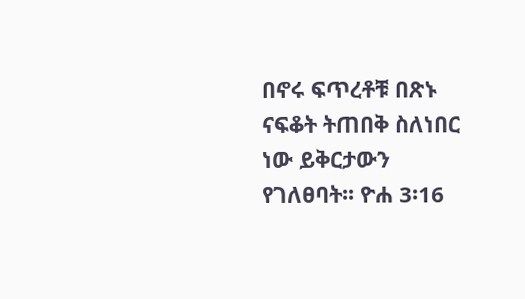በኖሩ ፍጥረቶቹ በጽኑ ናፍቆት ትጠበቅ ስለነበር ነው ይቅርታውን የገለፀባት፡፡ ዮሐ 3፡16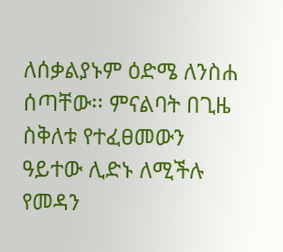ለሰቃልያኑም ዕድሜ ለንስሐ ሰጣቸው፡፡ ምናልባት በጊዜ ስቅለቱ የተፈፀመውን ዓይተው ሊድኑ ለሚችሉ የመዳን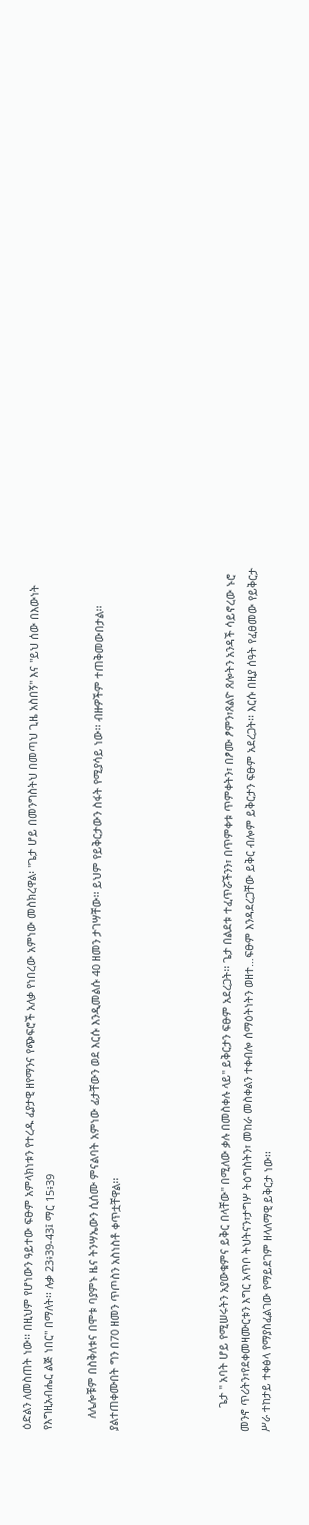ዕድልን ለመስጠት ነው፡፡ በዚህም የሆነውን ዓይተው ፍፁም አምላክነቱን የተረዱ ፈያታዊ ዘየማንና የጭፍሮች አለቃ የነበረው አምነው መስክረዋል፡ "ጌታ ሆይ በመንግስትህ በመጣህ ጊዜ አስበኝ" እና "ይህ ሰው በእውነት የእግዚአብሔር ልጅ ነበር" በማለት፡፡ ሉቃ 23፥39-43፤ ማር 15፥39

    ለሌሎቹም በስቅለቱና በሞቱ ባያምኑ ዜና ትንሣኤውን ሲሰሙ ምናልባት አምነው ፊታቸውን ወደ እርሱ እንዲመልሱ 40 ዘመን ታገሣቸው፡፡ ይህም የይቅርታውን ስፋት የሚያሳይ ነው፡፡ ብዙዎችም ተጠቅመውበታል፡፡ ያልተጠቀሙበት ግን በ70 ዘመን ጥጦስን አስነስቶ ቀጥቷቸዋል፡፡




        ጌታ " አባት ሆይ የሚሠሩትን አያውቁምና ይቅር በላቸው" በሚለው ቃሉ በመስቀሉ ላይ" ይቅርታን ፍፁም አደረጋት፡፡ ጌታ በልደቱ ተፈጥሯችንን፣ በጥምቀቱ ጥምቀትን፣ በፆሙ ፆምን፣ጸልዮ ጸሎትን አንዳች ሳይኖረው ኑሮ መንኖ ጥሪትን፣የደቀመዛሙርቱን እግር አጥቦ ትህትናን፣ታግሦ ትዕግስትን፣ መከራ መስቀልን ተቀብሎ ሰማዕትነትን ወዘተ…ፍፁም እንዳደረጋቸው ይቅር ብሎም ይቅርታን ፍፁም አደረጋት፡፡ እርሱ በዚያ ሰዓት የፈፀመው የይቅርታ ሥራ ተከታይ ተቀፅላ የማያስፈልገው የማይደገም ዘላለማዊ ይቅርታ ነው፡፡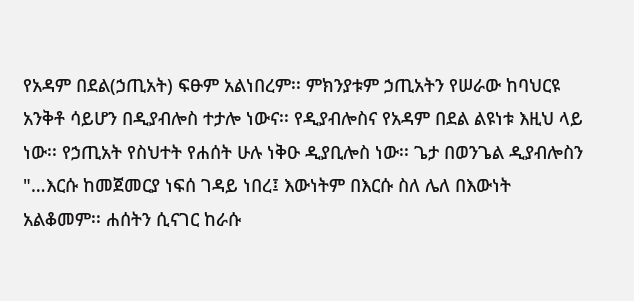የአዳም በደል(ኃጢአት) ፍፁም አልነበረም፡፡ ምክንያቱም ኃጢአትን የሠራው ከባህርዩ አንቅቶ ሳይሆን በዲያብሎስ ተታሎ ነውና፡፡ የዲያብሎስና የአዳም በደል ልዩነቱ እዚህ ላይ ነው፡፡ የኃጢአት የስህተት የሐሰት ሁሉ ነቅዑ ዲያቢሎስ ነው፡፡ ጌታ በወንጌል ዲያብሎስን "…እርሱ ከመጀመርያ ነፍሰ ገዳይ ነበረ፤ እውነትም በእርሱ ስለ ሌለ በእውነት አልቆመም፡፡ ሐሰትን ሲናገር ከራሱ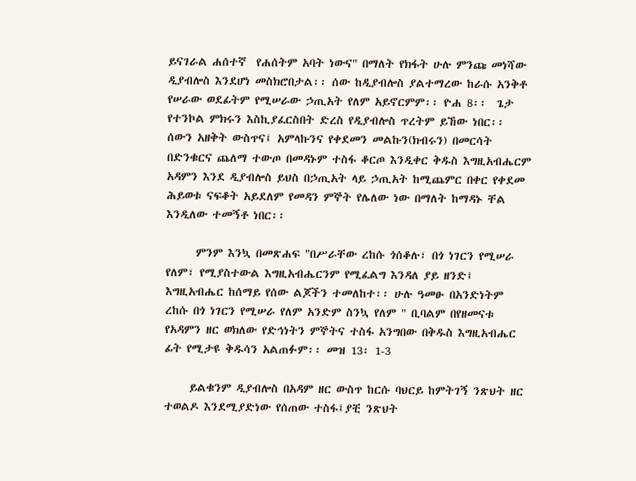ይናገራል ሐሰተኛ  የሐሰትም አባት ነውና" በማለት የክፋት ሁሉ ምንጩ መነሻው ዲያብሎስ እንደሆነ መስክሮበታል፡፡ ሰው ከዲያብሎስ ያልተማረው ከራሱ አንቅቶ የሠራው ወደፊትም የሚሠራው ኃጢአት የለም አይኖርምም፡፡ ዮሐ 8፡፡  ጌታ የተንኮል ምክሩን እስኪያፈርስበት ድረስ የዲያብሎስ ጥረትም ይኸው ነበር፡፡ ሰውን አዘቅት ውስጥና፤ አምላኩንና የቀደመን መልኩን(ክብሩን) በመርሳት በድንቁርና ጨለማ ተውጦ በመዳኑም ተስፋ ቆርጦ እንዲቀር ቅዱስ እግዚአብሔርም አዳምን እንደ ዲያብሎስ ይህስ በኃጢአት ላይ ኃጢአት ከሚጨምር በቀር የቀደመ ሕይወቱ ናፍቆት አይደለም የመዳን ምኞት የሌለው ነው በማለት ከማዳኑ ቸል እንዲለው ተመኝቶ ነበር፡፡

      ምንም እንኳ በመጽሐፍ "በሥራቸው ረከሱ ጎሰቆሉ፣ በጎ ነገርን የሚሠራ የለም፣ የሚያስተውል እግዚአብሔርንም የሚፈልግ እንዳለ ያይ ዘንድ፤ እግዚአብሔር ከሰማይ የሰው ልጆችን ተመለከተ፡፡ ሁሉ ዓመፁ በአንድነትም ረከሱ በጎ ነገርን የሚሠራ የለም አንድም ስንኳ የለም " ቢባልም በየዘመናቱ የአዳምን ዘር ወክለው የድኅነትን ምኞትና ተስፋ አንግበው በቅዱስ እግዚአብሔር ፊት የሚታዩ ቅዱሳን አልጠፉም፡፡ መዝ 13፡ 1-3

     ይልቁንም ዲያብሎስ በአዳም ዘር ውስጥ ከርሱ ባህርይ ከምትገኝ ንጽህት ዘር ተወልዶ እንደሚያድነው የሰጠው ተስፋ፤ያቺ ንጽህት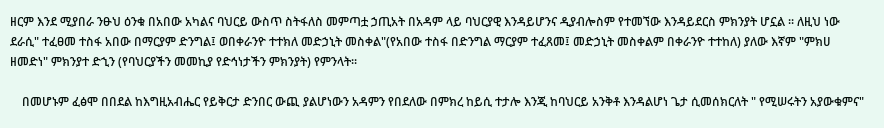ዘርም እንደ ሚያበራ ንፁህ ዕንቁ በአበው አካልና ባህርይ ውስጥ ስትፋለስ መምጣቷ ኃጢአት በአዳም ላይ ባህርያዊ እንዳይሆንና ዲያብሎስም የተመኘው እንዳይደርስ ምክንያት ሆኗል ፡፡ ለዚህ ነው ደራሲ" ተፈፀመ ተስፋ አበው በማርያም ድንግል፤ ወበቀራንዮ ተተክለ መድኃኒት መስቀል"(የአበው ተስፋ በድንግል ማርያም ተፈጸመ፤ መድኃኒት መስቀልም በቀራንዮ ተተከለ) ያለው እኛም "ምክሀ ዘመድነ" ምክንያተ ድኂን (የባህርያችን መመኪያ የድኅነታችን ምክንያት) የምንላት፡፡

    በመሆኑም ፈፅሞ በበደል ከእግዚአብሔር የይቅርታ ድንበር ውጪ ያልሆነውን አዳምን የበደለው በምክረ ከይሲ ተታሎ እንጂ ከባህርይ አንቅቶ እንዳልሆነ ጌታ ሲመሰክርለት " የሚሠሩትን አያውቁምና"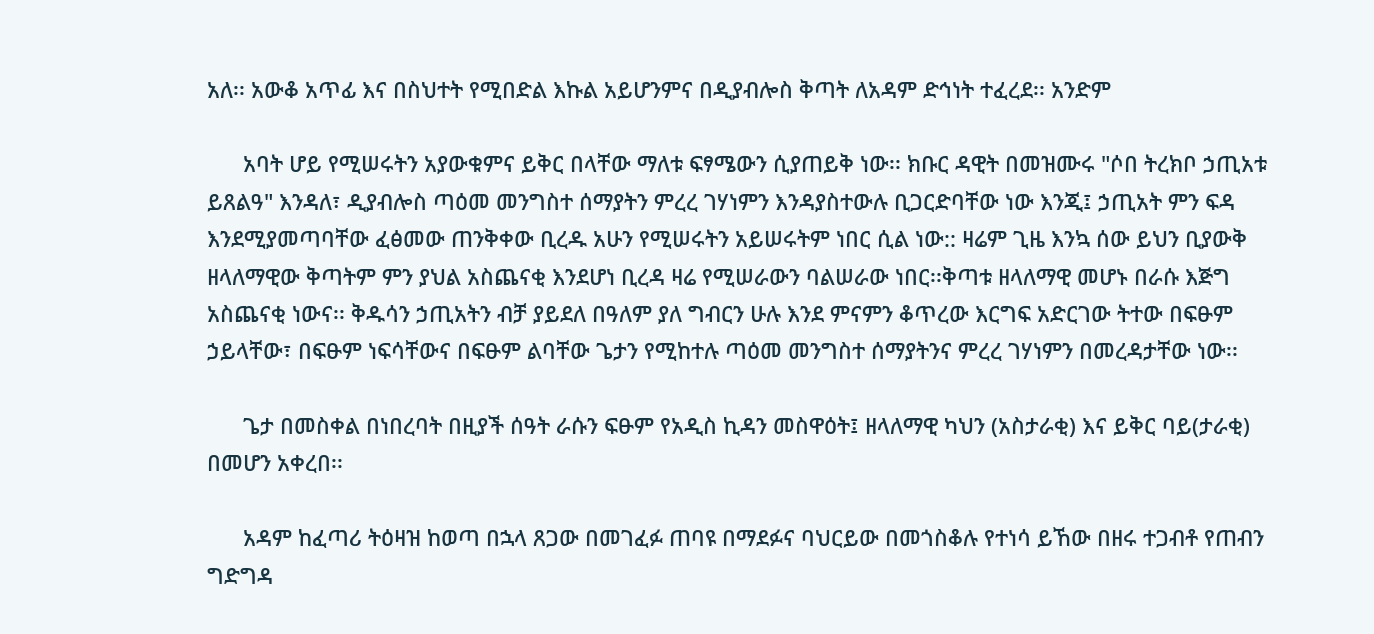አለ፡፡ አውቆ አጥፊ እና በስህተት የሚበድል እኩል አይሆንምና በዲያብሎስ ቅጣት ለአዳም ድኅነት ተፈረደ፡፡ አንድም

      አባት ሆይ የሚሠሩትን አያውቁምና ይቅር በላቸው ማለቱ ፍፃሜውን ሲያጠይቅ ነው፡፡ ክቡር ዳዊት በመዝሙሩ "ሶበ ትረክቦ ኃጢአቱ ይጸልዓ" እንዳለ፣ ዲያብሎስ ጣዕመ መንግስተ ሰማያትን ምረረ ገሃነምን እንዳያስተውሉ ቢጋርድባቸው ነው እንጂ፤ ኃጢአት ምን ፍዳ እንደሚያመጣባቸው ፈፅመው ጠንቅቀው ቢረዱ አሁን የሚሠሩትን አይሠሩትም ነበር ሲል ነው:: ዛሬም ጊዜ እንኳ ሰው ይህን ቢያውቅ ዘላለማዊው ቅጣትም ምን ያህል አስጨናቂ እንደሆነ ቢረዳ ዛሬ የሚሠራውን ባልሠራው ነበር፡፡ቅጣቱ ዘላለማዊ መሆኑ በራሱ እጅግ አስጨናቂ ነውና፡፡ ቅዱሳን ኃጢአትን ብቻ ያይደለ በዓለም ያለ ግብርን ሁሉ እንደ ምናምን ቆጥረው እርግፍ አድርገው ትተው በፍፁም ኃይላቸው፣ በፍፁም ነፍሳቸውና በፍፁም ልባቸው ጌታን የሚከተሉ ጣዕመ መንግስተ ሰማያትንና ምረረ ገሃነምን በመረዳታቸው ነው፡፡

      ጌታ በመስቀል በነበረባት በዚያች ሰዓት ራሱን ፍፁም የአዲስ ኪዳን መስዋዕት፤ ዘላለማዊ ካህን (አስታራቂ) እና ይቅር ባይ(ታራቂ) በመሆን አቀረበ፡፡

      አዳም ከፈጣሪ ትዕዛዝ ከወጣ በኋላ ጸጋው በመገፈፉ ጠባዩ በማደፉና ባህርይው በመጎስቆሉ የተነሳ ይኸው በዘሩ ተጋብቶ የጠብን ግድግዳ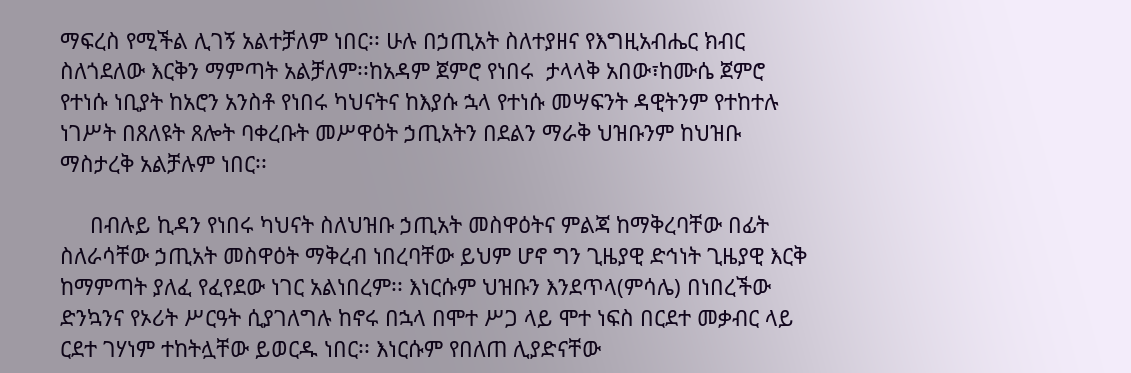ማፍረስ የሚችል ሊገኝ አልተቻለም ነበር፡፡ ሁሉ በኃጢአት ስለተያዘና የእግዚአብሔር ክብር ስለጎደለው እርቅን ማምጣት አልቻለም፡፡ከአዳም ጀምሮ የነበሩ  ታላላቅ አበው፣ከሙሴ ጀምሮ የተነሱ ነቢያት ከአሮን አንስቶ የነበሩ ካህናትና ከእያሱ ኋላ የተነሱ መሣፍንት ዳዊትንም የተከተሉ ነገሥት በጸለዩት ጸሎት ባቀረቡት መሥዋዕት ኃጢአትን በደልን ማራቅ ህዝቡንም ከህዝቡ ማስታረቅ አልቻሉም ነበር፡፡

     በብሉይ ኪዳን የነበሩ ካህናት ስለህዝቡ ኃጢአት መስዋዕትና ምልጃ ከማቅረባቸው በፊት ስለራሳቸው ኃጢአት መስዋዕት ማቅረብ ነበረባቸው ይህም ሆኖ ግን ጊዜያዊ ድኅነት ጊዜያዊ እርቅ ከማምጣት ያለፈ የፈየደው ነገር አልነበረም፡፡ እነርሱም ህዝቡን እንደጥላ(ምሳሌ) በነበረችው ድንኳንና የኦሪት ሥርዓት ሲያገለግሉ ከኖሩ በኋላ በሞተ ሥጋ ላይ ሞተ ነፍስ በርደተ መቃብር ላይ ርደተ ገሃነም ተከትሏቸው ይወርዱ ነበር፡፡ እነርሱም የበለጠ ሊያድናቸው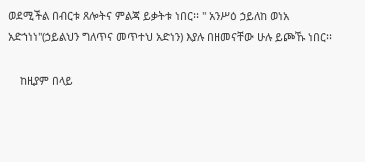ወደሚችል በብርቱ ጸሎትና ምልጃ ይቃትቱ ነበር፡፡ " አንሥዕ ኃይለከ ወነአ አድኀነነ"(ኃይልህን ግለጥና መጥተህ አድነን) እያሉ በዘመናቸው ሁሉ ይጮኹ ነበር፡፡

    ከዚያም በላይ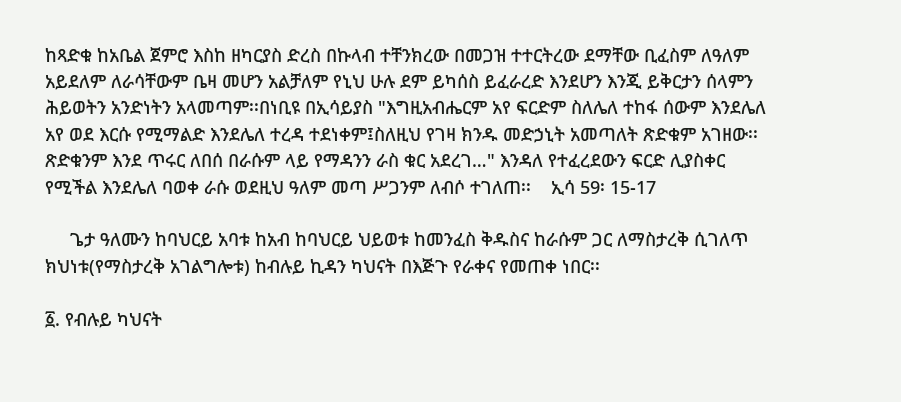ከጻድቁ ከአቤል ጀምሮ እስከ ዘካርያስ ድረስ በኩላብ ተቸንክረው በመጋዝ ተተርትረው ደማቸው ቢፈስም ለዓለም አይደለም ለራሳቸውም ቤዛ መሆን አልቻለም የኒህ ሁሉ ደም ይካሰስ ይፈራረድ እንደሆን እንጂ ይቅርታን ሰላምን ሕይወትን አንድነትን አላመጣም፡፡በነቢዩ በኢሳይያስ "እግዚአብሔርም አየ ፍርድም ስለሌለ ተከፋ ሰውም እንደሌለ አየ ወደ እርሱ የሚማልድ እንደሌለ ተረዳ ተደነቀም፤ስለዚህ የገዛ ክንዱ መድኃኒት አመጣለት ጽድቁም አገዘው፡፡ጽድቁንም እንደ ጥሩር ለበሰ በራሱም ላይ የማዳንን ራስ ቁር አደረገ…" እንዳለ የተፈረደውን ፍርድ ሊያስቀር የሚችል እንደሌለ ባወቀ ራሱ ወደዚህ ዓለም መጣ ሥጋንም ለብሶ ተገለጠ፡፡    ኢሳ 59፡ 15-17

     ጌታ ዓለሙን ከባህርይ አባቱ ከአብ ከባህርይ ህይወቱ ከመንፈስ ቅዱስና ከራሱም ጋር ለማስታረቅ ሲገለጥ ክህነቱ(የማስታረቅ አገልግሎቱ) ከብሉይ ኪዳን ካህናት በእጅጉ የራቀና የመጠቀ ነበር፡፡

፩. የብሉይ ካህናት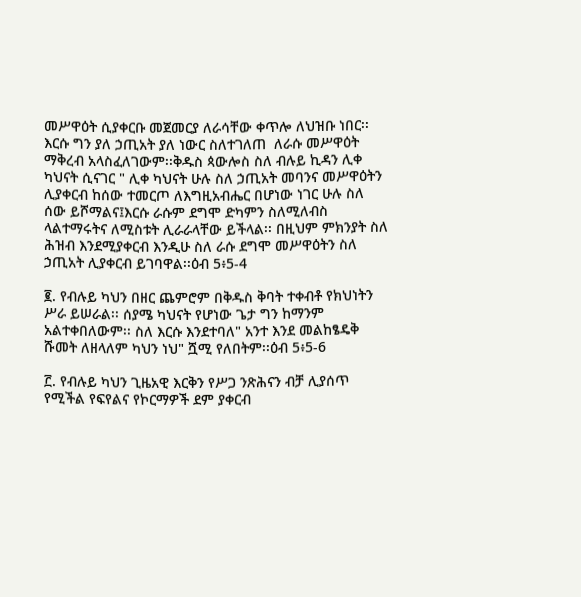መሥዋዕት ሲያቀርቡ መጀመርያ ለራሳቸው ቀጥሎ ለህዝቡ ነበር፡፡ እርሱ ግን ያለ ኃጢአት ያለ ነውር ስለተገለጠ  ለራሱ መሥዋዕት ማቅረብ አላስፈለገውም፡፡ቅዱስ ጳውሎስ ስለ ብሉይ ኪዳን ሊቀ ካህናት ሲናገር " ሊቀ ካህናት ሁሉ ስለ ኃጢአት መባንና መሥዋዕትን ሊያቀርብ ከሰው ተመርጦ ለእግዚአብሔር በሆነው ነገር ሁሉ ስለ ሰው ይሾማልና፤እርሱ ራሱም ደግሞ ድካምን ስለሚለብስ ላልተማሩትና ለሚስቱት ሊራራላቸው ይችላል፡፡ በዚህም ምክንያት ስለ ሕዝብ እንደሚያቀርብ እንዲሁ ስለ ራሱ ደግሞ መሥዋዕትን ስለ ኃጢአት ሊያቀርብ ይገባዋል፡፡ዕብ 5፥5-4

፪. የብሉይ ካህን በዘር ጨምሮም በቅዱስ ቅባት ተቀብቶ የክህነትን ሥራ ይሠራል፡፡ ሰያሜ ካህናት የሆነው ጌታ ግን ከማንም አልተቀበለውም፡፡ ስለ እርሱ እንደተባለ" አንተ እንደ መልከፄዴቅ ሹመት ለዘላለም ካህን ነህ" ሿሚ የለበትም፡፡ዕብ 5፥5-6

፫. የብሉይ ካህን ጊዜአዊ እርቅን የሥጋ ንጽሕናን ብቻ ሊያሰጥ የሚችል የፍየልና የኮርማዎች ደም ያቀርብ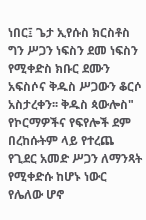ነበር፤ ጌታ ኢየሱስ ክርስቶስ ግን ሥጋን ነፍስን ደመ ነፍስን የሚቀድስ ክቡር ደሙን አፍስሶና ቅዱስ ሥጋውን ቆርሶ አስታረቀን፡፡ ቅዱስ ጳውሎስ" የኮርማዎችና የፍየሎች ደም በረከሱትም ላይ የተረጨ የጊደር አመድ ሥጋን ለማንጻት የሚቀድሱ ከሆኑ ነውር የሌለው ሆኖ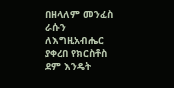በዘላለም መንፈስ ራሱን ለእግዚአብሔር ያቀረበ የክርስቶስ ደም እንዴት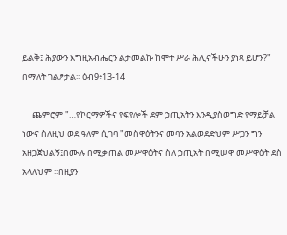ይልቅ፤ ሕያውን እግዚአብሔርን ልታመልኩ ከሞተ ሥራ ሕሊናችሁን ያነጻ ይሆን?" በማለት ገልፆታል፡፡ ዕብ9፥13-14

     ጨምሮም "…የኮርማዎችና የፍየሎች ደም ኃጢአትን እንዲያስወግድ የማይቻል ነውና ስለዚህ ወደ ዓለም ሲገባ "መስዋዕትንና መባን አልወደድህም ሥጋን ግን አዘጋጀህልኝ፤በሙሉ በሚቃጠል መሥዋዕትና ስለ ኃጢአት በሚሠዋ መሥዋዕት ደስ አላለህም ፡፡በዚያን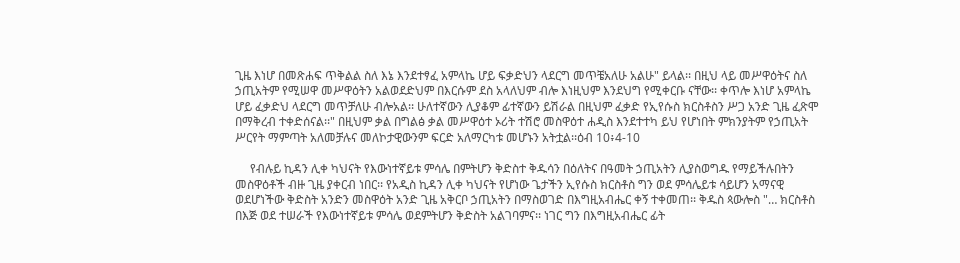ጊዜ እነሆ በመጽሐፍ ጥቅልል ስለ እኔ እንደተፃፈ አምላኬ ሆይ ፍቃድህን ላደርግ መጥቼአለሁ አልሁ" ይላል፡፡ በዚህ ላይ መሥዋዕትና ስለ ኃጢአትም የሚሠዋ መሥዋዕትን አልወደድህም በእርሱም ደስ አላለህም ብሎ እነዚህም እንደህግ የሚቀርቡ ናቸው፡፡ ቀጥሎ እነሆ አምላኬ ሆይ ፈቃድህ ላደርግ መጥቻለሁ ብሎአል፡፡ ሁለተኛውን ሊያቆም ፊተኛውን ይሽራል በዚህም ፈቃድ የኢየሱስ ክርስቶስን ሥጋ አንድ ጊዜ ፈጽሞ በማቅረብ ተቀድሰናል፡፡" በዚህም ቃል በግልፅ ቃል መሥዋዕተ ኦሪት ተሽሮ መስዋዕተ ሐዲስ እንደተተካ ይህ የሆነበት ምክንያትም የኃጢአት ሥርየት ማምጣት አለመቻሉና መለኮታዊውንም ፍርድ አለማርካቱ መሆኑን አትቷል፡፡ዕብ 10፥4-10

     የብሉይ ኪዳን ሊቀ ካህናት የእውነተኛይቱ ምሳሌ በምትሆን ቅድስተ ቅዱሳን በዕለትና በዓመት ኃጢአትን ሊያስወግዱ የማይችሉበትን መስዋዕቶች ብዙ ጊዜ ያቀርብ ነበር፡፡ የአዲስ ኪዳን ሊቀ ካህናት የሆነው ጌታችን ኢየሱስ ክርስቶስ ግን ወደ ምሳሌይቱ ሳይሆን አማናዊ ወደሆነችው ቅድስት አንድን መስዋዕት አንድ ጊዜ አቅርቦ ኃጢአትን በማስወገድ በእግዚአብሔር ቀኝ ተቀመጠ፡፡ ቅዱስ ጳውሎስ "… ክርስቶስ በእጅ ወደ ተሠራች የእውነተኛይቱ ምሳሌ ወደምትሆን ቅድስት አልገባምና፡፡ ነገር ግን በእግዚአብሔር ፊት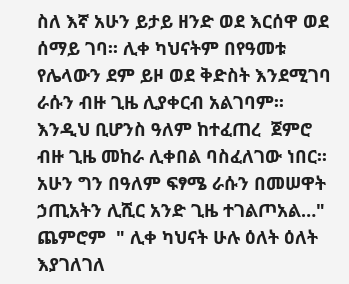ስለ እኛ አሁን ይታይ ዘንድ ወደ እርሰዋ ወደ ሰማይ ገባ፡፡ ሊቀ ካህናትም በየዓመቱ የሌላውን ደም ይዞ ወደ ቅድስት እንደሚገባ ራሱን ብዙ ጊዜ ሊያቀርብ አልገባም፡፡ እንዲህ ቢሆንስ ዓለም ከተፈጠረ  ጀምሮ ብዙ ጊዜ መከራ ሊቀበል ባስፈለገው ነበር፡፡ አሁን ግን በዓለም ፍፃሜ ራሱን በመሠዋት ኃጢአትን ሊሺር አንድ ጊዜ ተገልጦአል…" ጨምሮም  " ሊቀ ካህናት ሁሉ ዕለት ዕለት እያገለገለ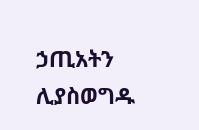ኃጢአትን ሊያስወግዱ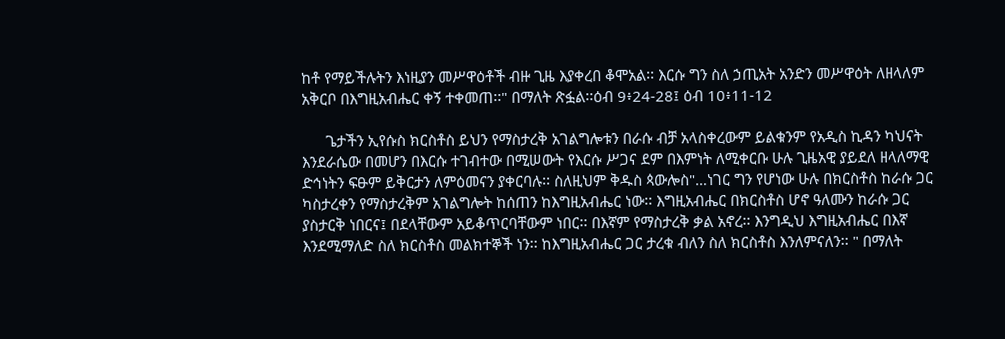ከቶ የማይችሉትን እነዚያን መሥዋዕቶች ብዙ ጊዜ እያቀረበ ቆሞአል፡፡ እርሱ ግን ስለ ኃጢአት አንድን መሥዋዕት ለዘላለም አቅርቦ በእግዚአብሔር ቀኝ ተቀመጠ፡፡" በማለት ጽፏል፡፡ዕብ 9፥24-28፤ ዕብ 10፥11-12

      ጌታችን ኢየሱስ ክርስቶስ ይህን የማስታረቅ አገልግሎቱን በራሱ ብቻ አላስቀረውም ይልቁንም የአዲስ ኪዳን ካህናት እንደራሴው በመሆን በእርሱ ተገብተው በሚሠውት የእርሱ ሥጋና ደም በእምነት ለሚቀርቡ ሁሉ ጊዜአዊ ያይደለ ዘላለማዊ ድኅነትን ፍፁም ይቅርታን ለምዕመናን ያቀርባሉ፡፡ ስለዚህም ቅዱስ ጳውሎስ"…ነገር ግን የሆነው ሁሉ በክርስቶስ ከራሱ ጋር ካስታረቀን የማስታረቅም አገልግሎት ከሰጠን ከእግዚአብሔር ነው፡፡ እግዚአብሔር በክርስቶስ ሆኖ ዓለሙን ከራሱ ጋር ያስታርቅ ነበርና፤ በደላቸውም አይቆጥርባቸውም ነበር፡፡ በእኛም የማስታረቅ ቃል አኖረ፡፡ እንግዲህ እግዚአብሔር በእኛ እንደሚማለድ ስለ ክርስቶስ መልክተኞች ነን፡፡ ከእግዚአብሔር ጋር ታረቁ ብለን ስለ ክርስቶስ እንለምናለን፡፡ " በማለት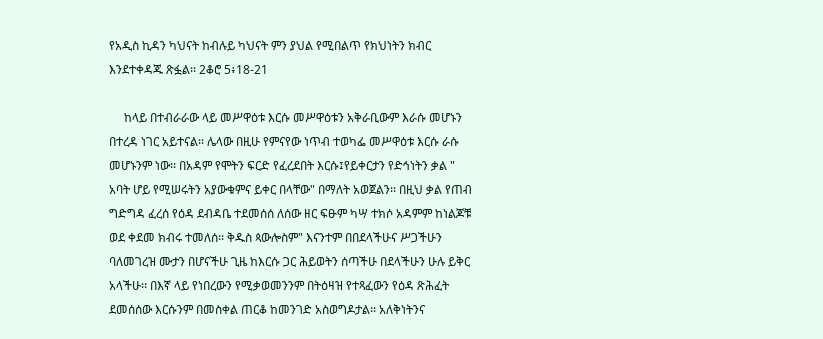የአዲስ ኪዳን ካህናት ከብሉይ ካህናት ምን ያህል የሚበልጥ የክህነትን ክብር እንደተቀዳጁ ጽፏል፡፡ 2ቆሮ 5፥18-21

     ከላይ በተብራራው ላይ መሥዋዕቱ እርሱ መሥዋዕቱን አቅራቢውም እራሱ መሆኑን በተረዳ ነገር አይተናል፡፡ ሌላው በዚሁ የምናየው ነጥብ ተወካፌ መሥዋዕቱ እርሱ ራሱ መሆኑንም ነው፡፡ በአዳም የሞትን ፍርድ የፈረደበት እርሱ፤የይቀርታን የድኅነትን ቃል " አባት ሆይ የሚሠሩትን አያውቁምና ይቀር በላቸው" በማለት አወጀልን፡፡ በዚህ ቃል የጠብ ግድግዳ ፈረሰ የዕዳ ደብዳቤ ተደመሰሰ ለሰው ዘር ፍፁም ካሣ ተክሶ አዳምም ከነልጆቹ ወደ ቀደመ ክብሩ ተመለሰ፡፡ ቅዱስ ጳውሎስም" እናንተም በበደላችሁና ሥጋችሁን ባለመገረዝ ሙታን በሆናችሁ ጊዜ ከእርሱ ጋር ሕይወትን ሰጣችሁ በደላችሁን ሁሉ ይቅር አላችሁ፡፡ በእኛ ላይ የነበረውን የሚቃወመንንም በትዕዛዝ የተጻፈውን የዕዳ ጽሕፈት ደመሰሰው እርሱንም በመስቀል ጠርቆ ከመንገድ አስወግዶታል፡፡ አለቅነትንና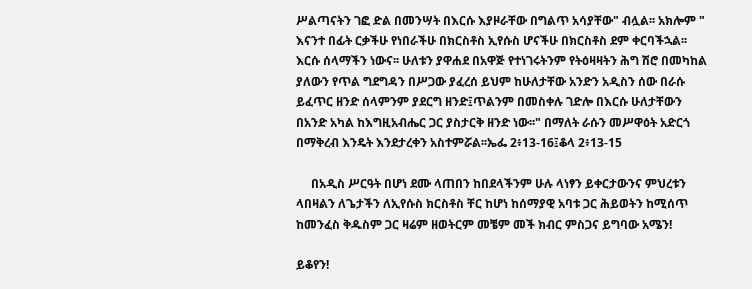ሥልጣናትን ገፎ ድል በመንሣት በእርሱ እያዞራቸው በግልጥ አሳያቸው" ብሏል፡፡ አክሎም " እናንተ በፊት ርቃችሁ የነበራችሁ በክርስቶስ ኢየሱስ ሆናችሁ በክርስቶስ ደም ቀርባችኋል፡፡ እርሱ ሰላማችን ነውና፡፡ ሁለቱን ያዋሐደ በአዋጅ የተነገሩትንም የትዕዛዛትን ሕግ ሽሮ በመካከል ያለውን የጥል ግደግዳን በሥጋው ያፈረሰ ይህም ከሁለታቸው አንድን አዲስን ሰው በራሱ ይፈጥር ዘንድ ሰላምንም ያደርግ ዘንድ፤ጥልንም በመስቀሉ ገድሎ በእርሱ ሁለታቸውን በአንድ አካል ከእግዚአብሔር ጋር ያስታርቅ ዘንድ ነው፡፡" በማለት ራሱን መሥዋዕት አድርጎ በማቅረብ እንዴት እንደታረቀን አስተምሯል፡፡ኤፌ 2፥13-16፤ቆላ 2፥13-15

     በአዲስ ሥርዓት በሆነ ደሙ ላጠበን ከበደላችንም ሁሉ ላነፃን ይቀርታውንና ምህረቱን ላበዛልን ለጌታችን ለኢየሱስ ክርስቶስ ቸር ከሆነ ከሰማያዊ አባቱ ጋር ሕይወትን ከሚሰጥ ከመንፈስ ቅዱስም ጋር ዛሬም ዘወትርም መቼም መች ክብር ምስጋና ይግባው አሜን!

ይቆየን!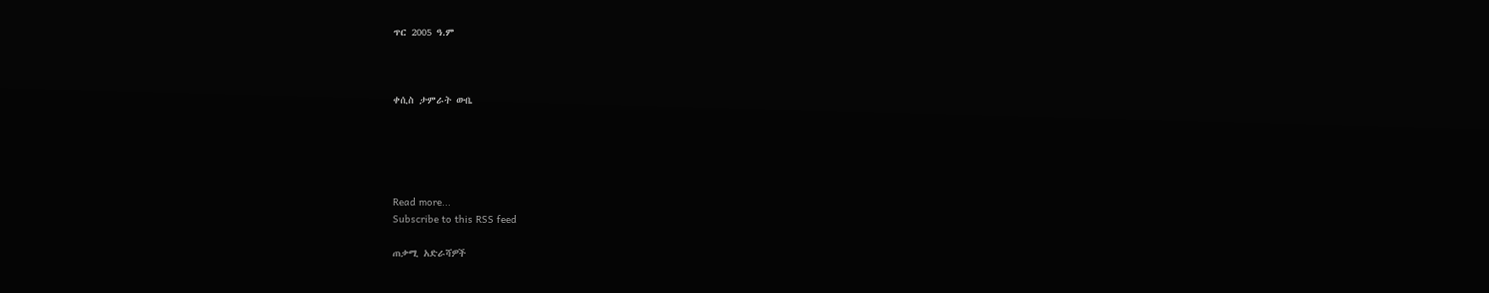ጥር 2005 ዓ.ም



ቀሲስ ታምራት ውቤ





Read more...
Subscribe to this RSS feed

ጠቃሚ አድራሻዎች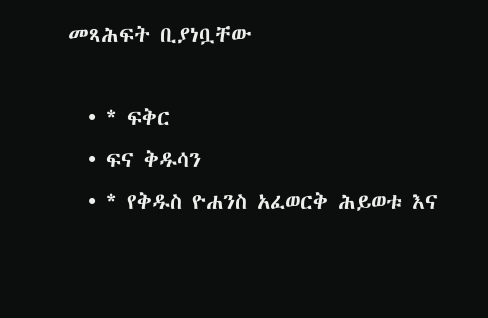መጻሕፍት ቢያነቧቸው

  • * ፍቅር
  • ፍና ቅዱሳን
  • * የቅዱስ ዮሐንስ አፈወርቅ ሕይወቱ እና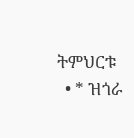ትምህርቱ
  • * ዝጎራ